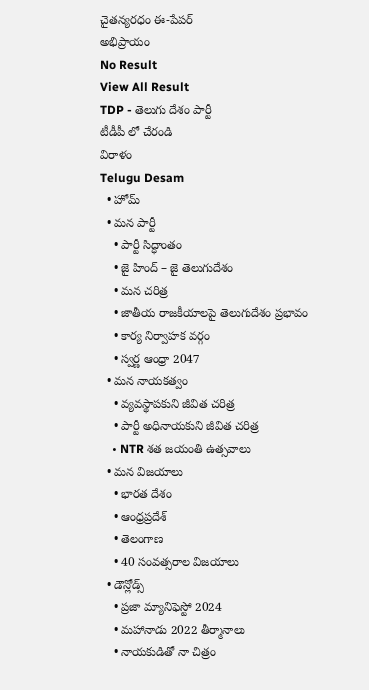చైతన్యరధం ఈ-పేపర్
అభిప్రాయం
No Result
View All Result
TDP - తెలుగు దేశం పార్టీ
టీడీపీ లో చేరండి
విరాళం
Telugu Desam
  • హోమ్
  • మన పార్టీ
    • పార్టీ సిద్ధాంతం
    • జై హింద్ – జై తెలుగుదేశం
    • మన చరిత్ర
    • జాతీయ రాజకీయాలపై తెలుగుదేశం ప్రభావం
    • కార్య నిర్వాహక వర్గం
    • స్వర్ణ ఆంధ్రా 2047
  • మన నాయకత్వం
    • వ్యవస్థాపకుని జీవిత చరిత్ర
    • పార్టీ అధినాయకుని జీవిత చరిత్ర
    • NTR శత జయంతి ఉత్సవాలు
  • మన విజయాలు
    • భారత దేశం
    • ఆంధ్రప్రదేశ్
    • తెలంగాణ
    • 40 సంవత్సరాల విజయాలు
  • డౌన్లోడ్స్
    • ప్రజా మ్యానిఫెస్టో 2024
    • మహానాడు 2022 తీర్మానాలు
    • నాయకుడితో నా చిత్రం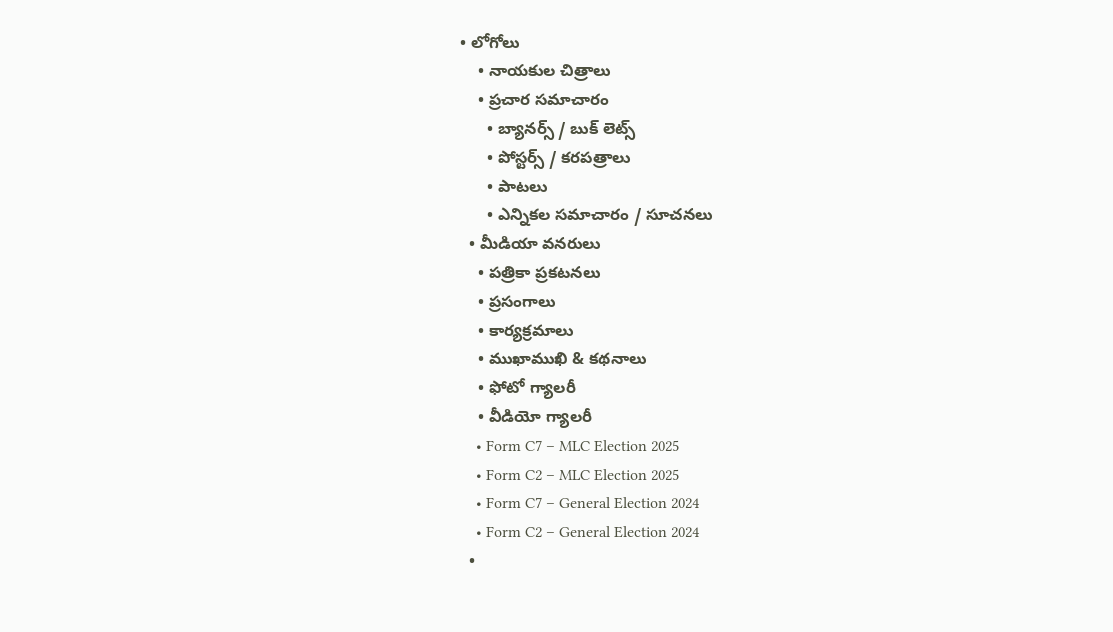• లోగోలు
    • నాయకుల చిత్రాలు
    • ప్రచార సమాచారం
      • బ్యానర్స్ / బుక్ లెట్స్
      • పోస్టర్స్ / కరపత్రాలు
      • పాటలు
      • ఎన్నికల సమాచారం / సూచనలు
  • మీడియా వనరులు
    • పత్రికా ప్రకటనలు
    • ప్రసంగాలు
    • కార్యక్రమాలు
    • ముఖాముఖి & కథనాలు
    • ఫోటో గ్యాలరీ
    • వీడియో గ్యాలరీ
    • Form C7 – MLC Election 2025
    • Form C2 – MLC Election 2025
    • Form C7 – General Election 2024
    • Form C2 – General Election 2024
  •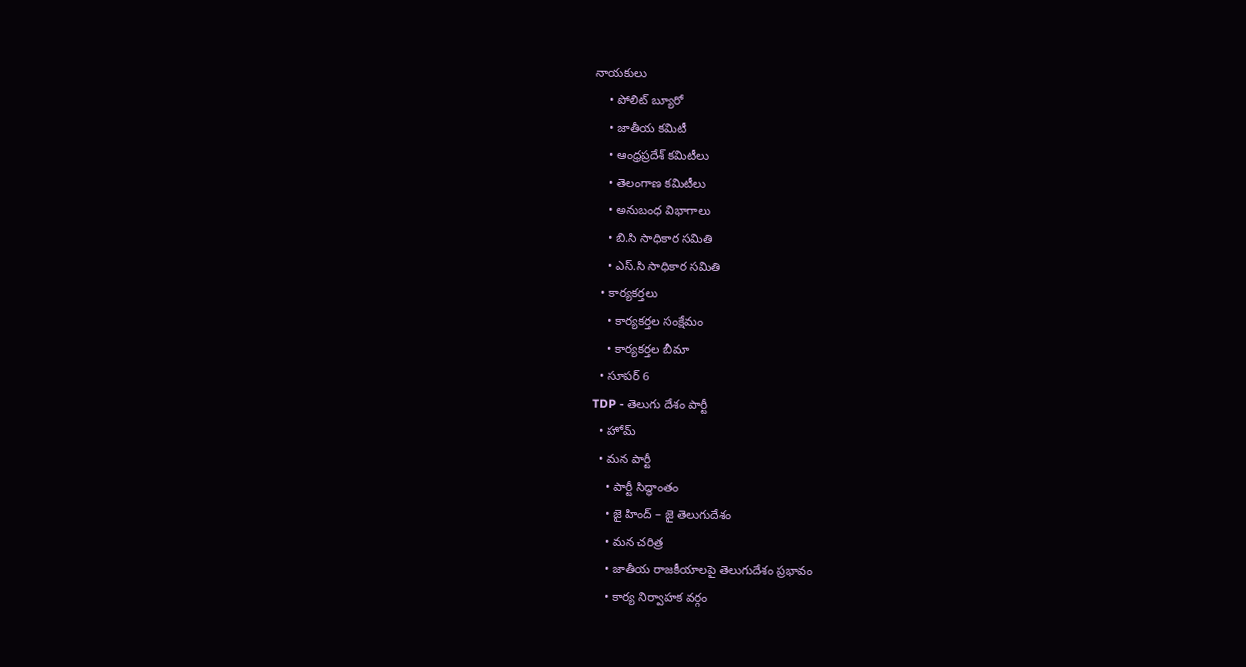నాయకులు
    • పోలిట్ బ్యూరో
    • జాతీయ కమిటీ
    • ఆంధ్రప్రదేశ్ కమిటీలు
    • తెలంగాణ కమిటీలు
    • అనుబంధ విభాగాలు
    • బి.సి సాధికార సమితి
    • ఎస్.సి సాధికార సమితి
  • కార్యకర్తలు
    • కార్యకర్తల సంక్షేమం
    • కార్యకర్తల బీమా
  • సూపర్ 6
TDP - తెలుగు దేశం పార్టీ
  • హోమ్
  • మన పార్టీ
    • పార్టీ సిద్ధాంతం
    • జై హింద్ – జై తెలుగుదేశం
    • మన చరిత్ర
    • జాతీయ రాజకీయాలపై తెలుగుదేశం ప్రభావం
    • కార్య నిర్వాహక వర్గం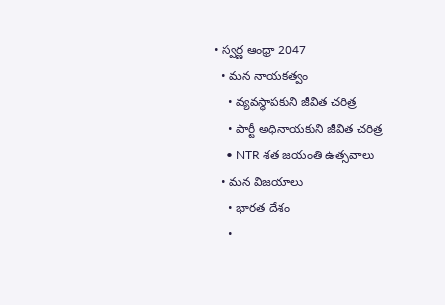• స్వర్ణ ఆంధ్రా 2047
  • మన నాయకత్వం
    • వ్యవస్థాపకుని జీవిత చరిత్ర
    • పార్టీ అధినాయకుని జీవిత చరిత్ర
    • NTR శత జయంతి ఉత్సవాలు
  • మన విజయాలు
    • భారత దేశం
    •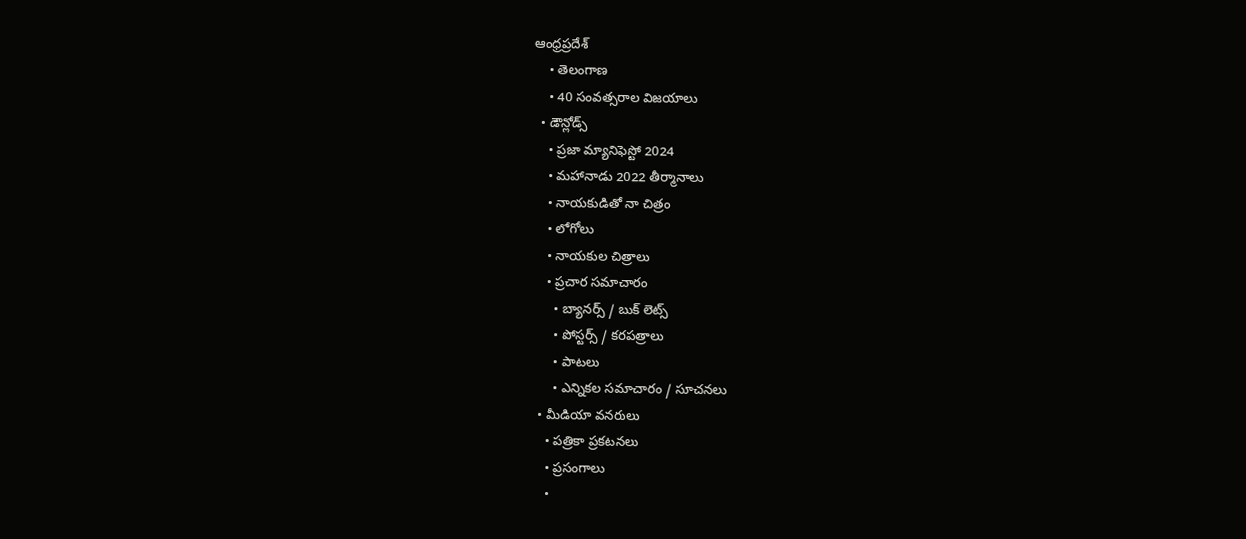ఆంధ్రప్రదేశ్
    • తెలంగాణ
    • 40 సంవత్సరాల విజయాలు
  • డౌన్లోడ్స్
    • ప్రజా మ్యానిఫెస్టో 2024
    • మహానాడు 2022 తీర్మానాలు
    • నాయకుడితో నా చిత్రం
    • లోగోలు
    • నాయకుల చిత్రాలు
    • ప్రచార సమాచారం
      • బ్యానర్స్ / బుక్ లెట్స్
      • పోస్టర్స్ / కరపత్రాలు
      • పాటలు
      • ఎన్నికల సమాచారం / సూచనలు
  • మీడియా వనరులు
    • పత్రికా ప్రకటనలు
    • ప్రసంగాలు
    •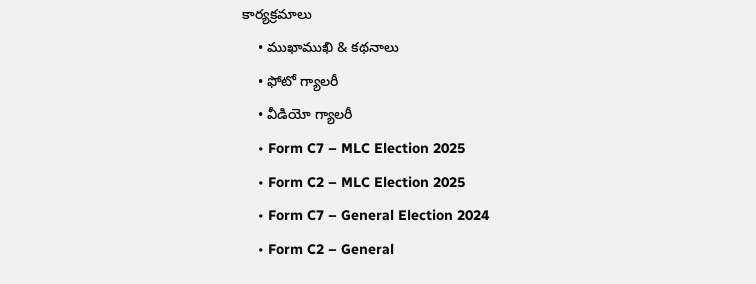కార్యక్రమాలు
    • ముఖాముఖి & కథనాలు
    • ఫోటో గ్యాలరీ
    • వీడియో గ్యాలరీ
    • Form C7 – MLC Election 2025
    • Form C2 – MLC Election 2025
    • Form C7 – General Election 2024
    • Form C2 – General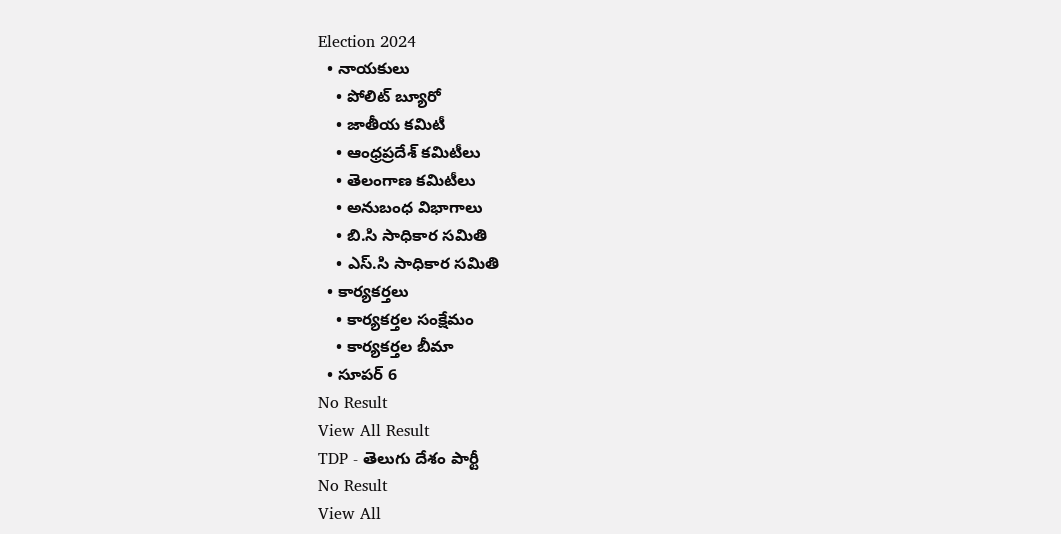Election 2024
  • నాయకులు
    • పోలిట్ బ్యూరో
    • జాతీయ కమిటీ
    • ఆంధ్రప్రదేశ్ కమిటీలు
    • తెలంగాణ కమిటీలు
    • అనుబంధ విభాగాలు
    • బి.సి సాధికార సమితి
    • ఎస్.సి సాధికార సమితి
  • కార్యకర్తలు
    • కార్యకర్తల సంక్షేమం
    • కార్యకర్తల బీమా
  • సూపర్ 6
No Result
View All Result
TDP - తెలుగు దేశం పార్టీ
No Result
View All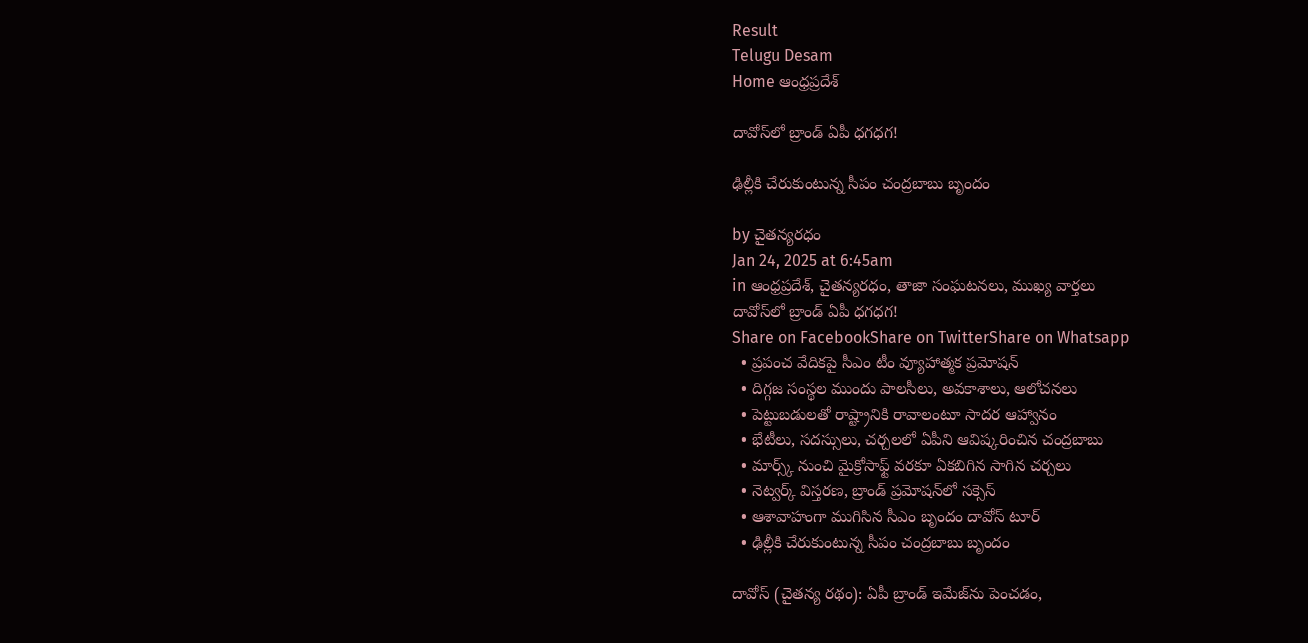Result
Telugu Desam
Home ఆంధ్రప్రదేశ్

దావోస్‌లో బ్రాండ్‌ ఏపీ ధగధగ!

ఢిల్లీకి చేరుకుంటున్న సీపం చంద్రబాబు బృందం

by చైతన్యరధం
Jan 24, 2025 at 6:45am
in ఆంధ్రప్రదేశ్, చైతన్యరధం, తాజా సంఘటనలు, ముఖ్య వార్తలు
దావోస్‌లో బ్రాండ్‌ ఏపీ ధగధగ!
Share on FacebookShare on TwitterShare on Whatsapp
  • ప్రపంచ వేదికపై సీఎం టీం వ్యూహాత్మక ప్రమోషన్‌
  • దిగ్గజ సంస్థల ముందు పాలసీలు, అవకాశాలు, ఆలోచనలు
  • పెట్టుబడులతో రాష్ట్రానికి రావాలంటూ సాదర ఆహ్వానం
  • భేటీలు, సదస్సులు, చర్చలలో ఏపీని ఆవిష్కరించిన చంద్రబాబు
  • మార్స్క్‌ నుంచి మైక్రోసాఫ్ట్‌ వరకూ ఏకబిగిన సాగిన చర్చలు
  • నెట్వర్క్‌ విస్తరణ, బ్రాండ్‌ ప్రమోషన్‌లో సక్సెస్‌
  • ఆశావాహంగా ముగిసిన సీఎం బృందం దావోస్‌ టూర్‌
  • ఢిల్లీకి చేరుకుంటున్న సీపం చంద్రబాబు బృందం

దావోస్‌ (చైతన్య రథం): ఏపీ బ్రాండ్‌ ఇమేజ్‌ను పెంచడం,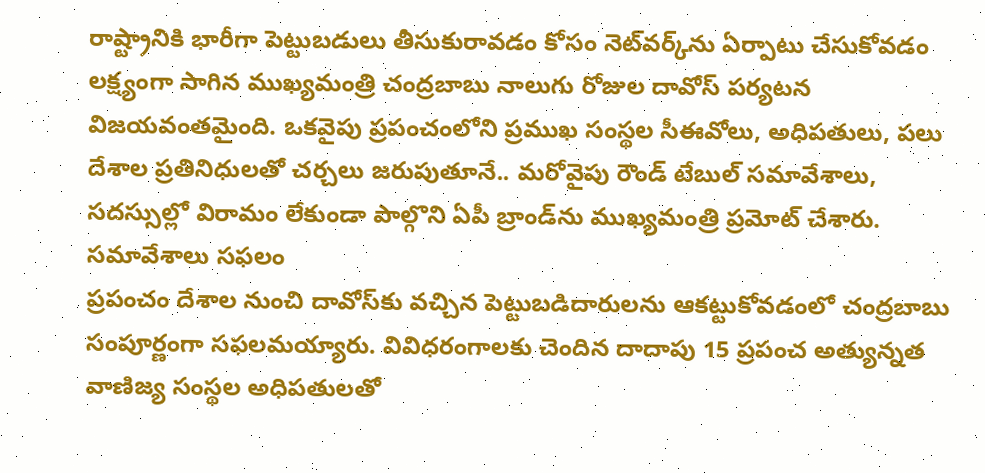రాష్ట్రానికి భారీగా పెట్టుబడులు తీసుకురావడం కోసం నెట్‌వర్క్‌ను ఏర్పాటు చేసుకోవడం లక్ష్యంగా సాగిన ముఖ్యమంత్రి చంద్రబాబు నాలుగు రోజుల దావోస్‌ పర్యటన విజయవంతమైంది. ఒకవైపు ప్రపంచంలోని ప్రముఖ సంస్థల సీఈవోలు, అధిపతులు, పలు దేశాల ప్రతినిధులతో చర్చలు జరుపుతూనే.. మరోవైపు రౌండ్‌ టేబుల్‌ సమావేశాలు, సదస్సుల్లో విరామం లేకుండా పాల్గొని ఏపీ బ్రాండ్‌ను ముఖ్యమంత్రి ప్రమోట్‌ చేశారు.
సమావేశాలు సఫలం
ప్రపంచం దేశాల నుంచి దావోస్‌కు వచ్చిన పెట్టుబడిదారులను ఆకట్టుకోవడంలో చంద్రబాబు సంపూర్ణంగా సఫలమయ్యారు. వివిధరంగాలకు చెందిన దాదాపు 15 ప్రపంచ అత్యున్నత వాణిజ్య సంస్థల అధిపతులతో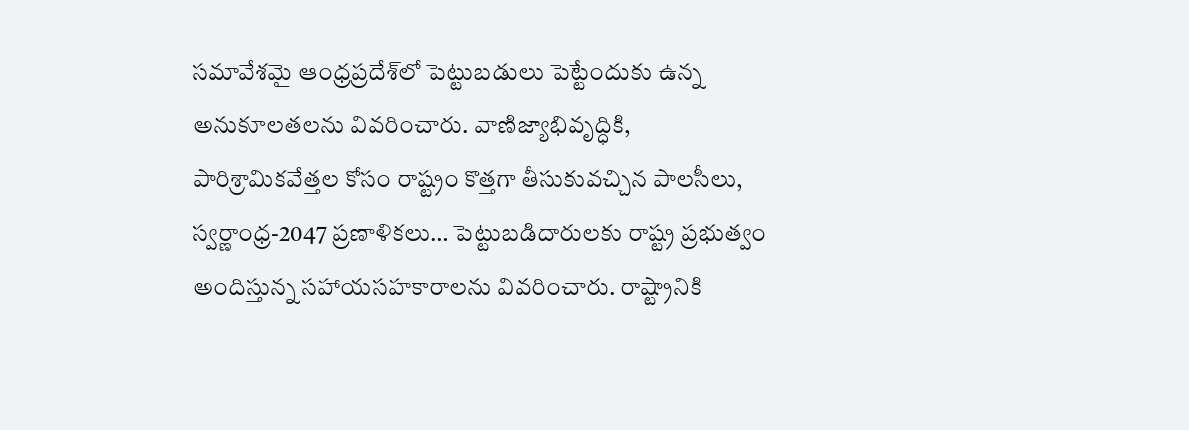సమావేశమై ఆంధ్రప్రదేశ్‌లో పెట్టుబడులు పెట్టేందుకు ఉన్న అనుకూలతలను వివరించారు. వాణిజ్యాభివృద్ధికి, పారిశ్రామికవేత్తల కోసం రాష్ట్రం కొత్తగా తీసుకువచ్చిన పాలసీలు, స్వర్ణాంధ్ర-2047 ప్రణాళికలు… పెట్టుబడిదారులకు రాష్ట్ర ప్రభుత్వం అందిస్తున్న సహాయసహకారాలను వివరించారు. రాష్ట్రానికి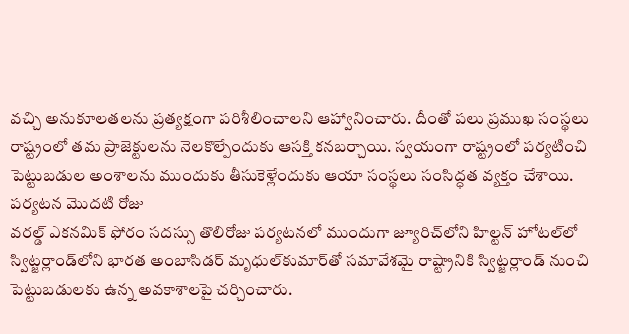వచ్చి అనుకూలతలను ప్రత్యక్షంగా పరిశీలించాలని ఆహ్వానించారు. దీంతో పలు ప్రముఖ సంస్థలు రాష్ట్రంలో తమ ప్రాజెక్టులను నెలకొల్పేందుకు ఆసక్తి కనబర్చాయి. స్వయంగా రాష్ట్రంలో పర్యటించి పెట్టుబడుల అంశాలను ముందుకు తీసుకెళ్లేందుకు ఆయా సంస్థలు సంసిద్ధత వ్యక్తం చేశాయి.
పర్యటన మొదటి రోజు
వరల్డ్‌ ఎకనమిక్‌ ఫోరం సదస్సు తొలిరోజు పర్యటనలో ముందుగా జ్యూరిచ్‌లోని హిల్టన్‌ హోటల్‌లో స్విట్జర్లాండ్‌లోని భారత అంబాసిడర్‌ మృధుల్‌కుమార్‌తో సమావేశమై రాష్ట్రానికి స్విట్జర్లాండ్‌ నుంచి పెట్టుబడులకు ఉన్న అవకాశాలపై చర్చించారు.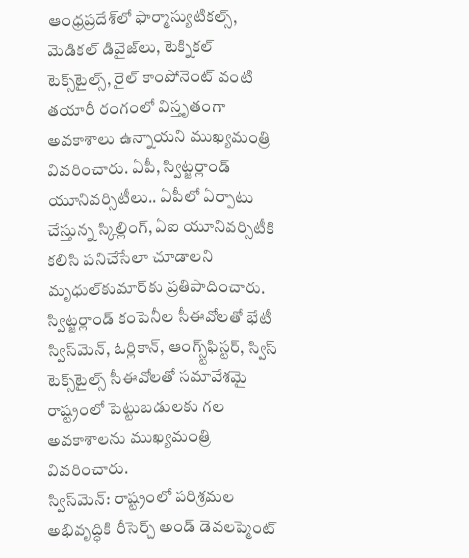ఆంధ్రప్రదేశ్‌లో ఫార్మాస్యుటికల్స్‌, మెడికల్‌ డివైజ్‌లు, టెక్నికల్‌ టెక్స్‌టైల్స్‌, రైల్‌ కాంపోనెంట్‌ వంటి తయారీ రంగంలో విస్తృతంగా అవకాశాలు ఉన్నాయని ముఖ్యమంత్రి వివరించారు. ఏపీ, స్విట్జర్లాండ్‌ యూనివర్సిటీలు.. ఏపీలో ఏర్పాటు చేస్తున్న స్కిల్లింగ్‌, ఏఐ యూనివర్సిటీకి కలిసి పనిచేసేలా చూడాలని మృధుల్‌కుమార్‌కు ప్రతిపాదించారు.
స్విట్జర్లాండ్‌ కంపెనీల సీఈవోలతో భేటీ
స్విస్‌మెన్‌, ఓర్లికాన్‌, ఆంగ్స్ట్‌ఫిస్టర్‌, స్విస్‌ టెక్స్‌టైల్స్‌ సీఈవోలతో సమావేశమై రాష్ట్రంలో పెట్టుబడులకు గల అవకాశాలను ముఖ్యమంత్రి వివరించారు.
స్విస్‌మెన్‌: రాష్ట్రంలో పరిశ్రమల అభివృద్ధికి రీసెర్చ్‌ అండ్‌ డెవలప్మెంట్‌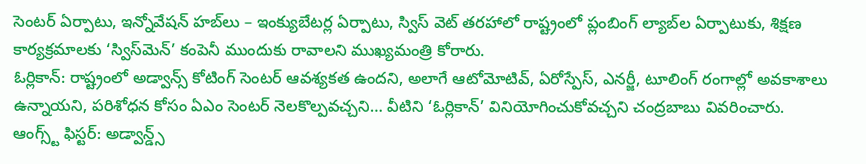సెంటర్‌ ఏర్పాటు, ఇన్నోవేషన్‌ హబ్‌లు – ఇంక్యుబేటర్ల ఏర్పాటు, స్విస్‌ వెట్‌ తరహాలో రాష్ట్రంలో ప్లంబింగ్‌ ల్యాబ్‌ల ఏర్పాటుకు, శిక్షణ కార్యక్రమాలకు ‘స్విస్‌మెన్‌’ కంపెనీ ముందుకు రావాలని ముఖ్యమంత్రి కోరారు.
ఓర్లికాన్‌: రాష్ట్రంలో అడ్వాన్స్‌ కోటింగ్‌ సెంటర్‌ ఆవశ్యకత ఉందని, అలాగే ఆటోమోటివ్‌, ఏరోస్పేస్‌, ఎనర్జీ, టూలింగ్‌ రంగాల్లో అవకాశాలు ఉన్నాయని, పరిశోధన కోసం ఏఎం సెంటర్‌ నెలకొల్పవచ్చని… వీటిని ‘ఓర్లికాన్‌’ వినియోగించుకోవచ్చని చంద్రబాబు వివరించారు.
ఆంగ్స్ట్‌ ఫిస్టర్‌: అడ్వాన్డ్స్‌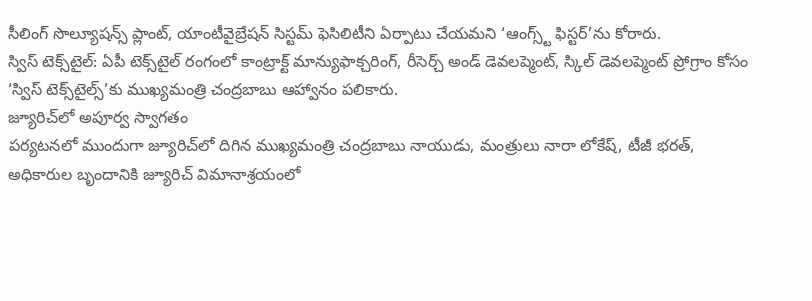సీలింగ్‌ సొల్యూషన్స్‌ ప్లాంట్‌, యాంటీవైబ్రేషన్‌ సిస్టమ్‌ ఫెసిలిటీని ఏర్పాటు చేయమని ‘ఆంగ్స్ట్‌ ఫిస్టర్‌’ను కోరారు.
స్విస్‌ టెక్స్‌టైల్‌: ఏపీ టెక్స్‌టైల్‌ రంగంలో కాంట్రాక్ట్‌ మాన్యుఫాక్చరింగ్‌, రీసెర్చ్‌ అండ్‌ డెవలప్మెంట్‌, స్కిల్‌ డెవలప్మెంట్‌ ప్రోగ్రాం కోసం ‘స్విస్‌ టెక్స్‌టైల్స్‌’కు ముఖ్యమంత్రి చంద్రబాబు ఆహ్వానం పలికారు.
జ్యూరిచ్‌లో అపూర్వ స్వాగతం
పర్యటనలో ముందుగా జ్యూరిచ్‌లో దిగిన ముఖ్యమంత్రి చంద్రబాబు నాయుడు, మంత్రులు నారా లోకేష్‌, టీజీ భరత్‌, అధికారుల బృందానికి జ్యూరిచ్‌ విమానాశ్రయంలో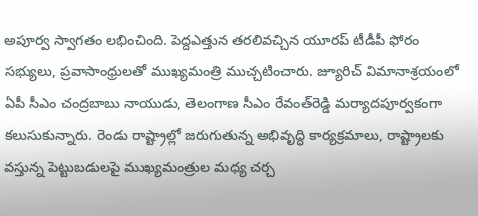అపూర్వ స్వాగతం లభించింది. పెద్దఎత్తున తరలివచ్చిన యూరప్‌ టీడీపీ ఫోరం సభ్యులు, ప్రవాసాంధ్రులతో ముఖ్యమంత్రి ముచ్చటించారు. జ్యూరిచ్‌ విమానాశ్రయంలో ఏపీ సీఎం చంద్రబాబు నాయుడు, తెలంగాణ సీఎం రేవంత్‌రెడ్డి మర్యాదపూర్వకంగా కలుసుకున్నారు. రెండు రాష్ట్రాల్లో జరుగుతున్న అభివృద్ధి కార్యక్రమాలు, రాష్ట్రాలకు వస్తున్న పెట్టుబడులపై ముఖ్యమంత్రుల మధ్య చర్చ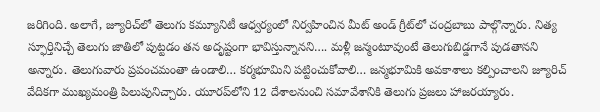జరిగింది. అలాగే, జ్యూరిచ్‌లో తెలుగు కమ్యూనిటీ ఆధ్వర్యంలో నిర్వహించిన మీట్‌ అండ్‌ గ్రీట్‌లో చంద్రబాబు పాల్గొన్నారు. నిత్య స్ఫూర్తినిచ్చే తెలుగు జాతిలో పుట్టడం తన అదృష్టంగా భావిస్తున్నానని…. మళ్లీ జన్మంటూవుంటే తెలుగుబిడ్డగానే పుడతానని అన్నారు. తెలుగువారు ప్రపంచమంతా ఉండాలి… కర్మభూమిని పట్టించుకోవాలి… జన్మభూమికి అవకాశాలు కల్పించాలని జ్యూరిచ్‌ వేదికగా ముఖ్యమంత్రి పిలుపునిచ్చారు. యూరప్‌లోని 12 దేశాలనుంచి సమావేశానికి తెలుగు ప్రజలు హాజరయ్యారు.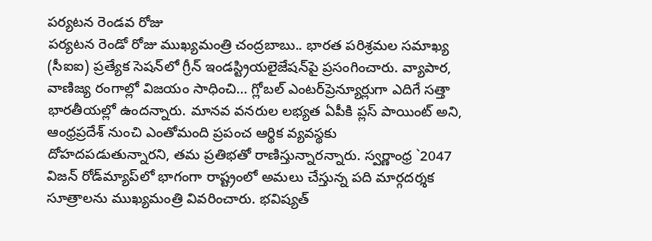పర్యటన రెండవ రోజు
పర్యటన రెండో రోజు ముఖ్యమంత్రి చంద్రబాబు.. భారత పరిశ్రమల సమాఖ్య (సీఐఐ) ప్రత్యేక సెషన్‌లో గ్రీన్‌ ఇండస్ట్రియలైజేషన్‌పై ప్రసంగించారు. వ్యాపార, వాణిజ్య రంగాల్లో విజయం సాధించి… గ్లోబల్‌ ఎంటర్‌ప్రెన్యూర్లుగా ఎదిగే సత్తా భారతీయల్లో ఉందన్నారు. మానవ వనరుల లభ్యత ఏపీకి ప్లస్‌ పాయింట్‌ అని, ఆంధ్రప్రదేశ్‌ నుంచి ఎంతోమంది ప్రపంచ ఆర్థిక వ్యవస్థకు దోహదపడుతున్నారని, తమ ప్రతిభతో రాణిస్తున్నారన్నారు. స్వర్ణాంధ్ర `2047 విజన్‌ రోడ్‌మ్యాప్‌లో భాగంగా రాష్ట్రంలో అమలు చేస్తున్న పది మార్గదర్శక సూత్రాలను ముఖ్యమంత్రి వివరించారు. భవిష్యత్‌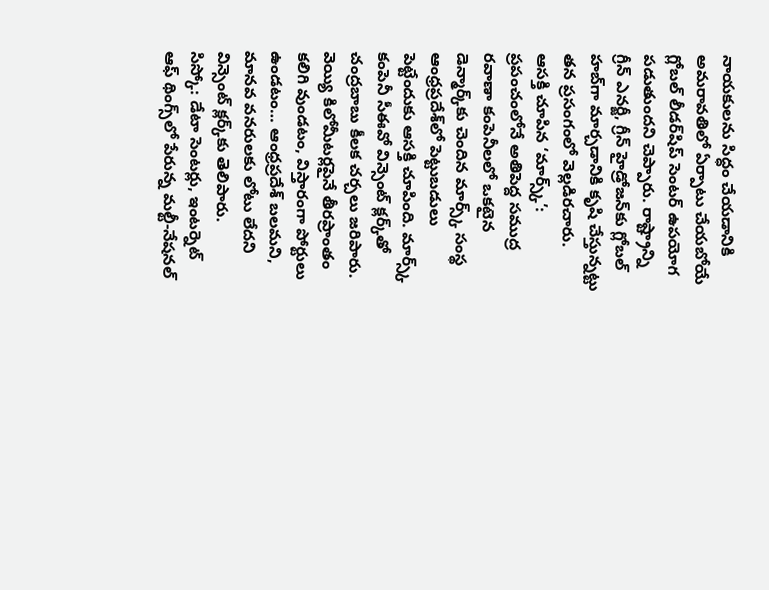నాయకులను సిద్ధం చేయడానికి అమరావతిలో ఏర్పాటు చేయబోయే గ్లోబల్‌ లీడర్‌షిప్‌ సెంటర్‌ ఉపయోగ పడుతుందని చెప్పారు. రాష్ట్రాన్ని గ్రీన్‌ ఎనర్జీ, గ్రీన్‌ హైడ్రోజన్‌కు గ్లోబల్‌ హబ్‌గా మార్చడానికి కృషి చేస్తున్నట్టు తన ప్రసంగంలో వెల్లడిరచారు.
ఆసక్తి చూపిన ‘మార్స్క్‌’: ప్రపంచంలోనే అతిపెద్ద సముద్ర రవాణా కంపెనీలలో ఒకటైన డెన్మార్క్‌కు చెందిన మార్స్క్‌ సంస్థ ఆంధ్రప్రదేశ్‌లో పెట్టుబడులు పెట్టేందుకు ఆసక్తి చూపింది. మార్స్క్‌ కంపెనీ సీఈవో విన్సెంట్‌ క్లర్క్‌తో చంద్రబాబు కీలక చర్చలు జరిపారు. వెయ్యి కిలోమీటర్లపైనే తీరప్రాంతం కలిగి వుండటం, విస్తారంగా పోర్టులు ఉండటం… ఆంధ్రప్రదేశ్‌ బలమని, మానవ వనరులకు లోటు లేదని విన్సెంట్‌ క్లర్క్‌కు తెలిపారు.
సిస్కో: డేటా సెంటర్లు, ఇంటర్నెట్‌ ఆఫ్‌ థింగ్స్‌లో పేరున్న మల్టీ-నేషనల్‌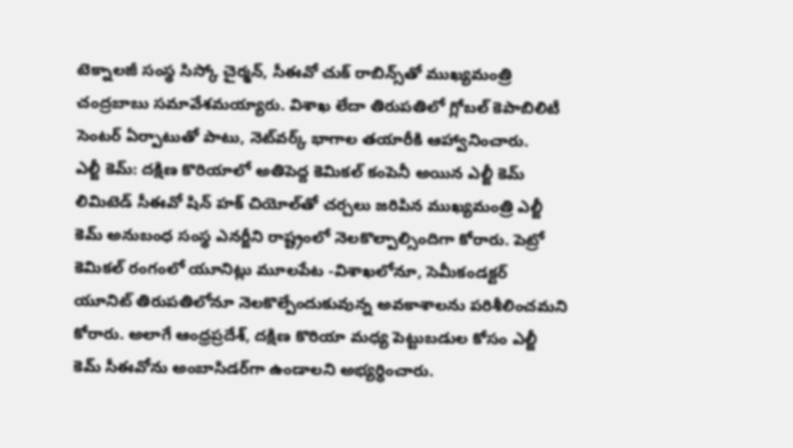టెక్నాలజీ సంస్థ సిస్కో చైర్మన్‌, సీఈవో చుక్‌ రాబిన్స్‌తో ముఖ్యమంత్రి చంద్రబాబు సమావేశమయ్యారు. విశాఖ లేదా తిరుపతిలో గ్లోబల్‌ కెపాబిలిటీ సెంటర్‌ ఏర్పాటుతో పాటు, నెట్‌వర్క్‌ భాగాల తయారీకి ఆహ్వానించారు.
ఎల్జీ కెమ్‌: దక్షిణ కొరియాలో అతిపెద్ద కెమికల్‌ కంపెనీ అయిన ఎల్జీ కెమ్‌ లిమిటెడ్‌ సీఈవో షిన్‌ హక్‌ చియోల్‌తో చర్చలు జరిపిన ముఖ్యమంత్రి ఎల్జీ కెమ్‌ అనుబంధ సంస్థ ఎనర్జీని రాష్ట్రంలో నెలకొల్పాల్సిందిగా కోరారు. పెట్రో కెమికల్‌ రంగంలో యూనిట్లు మూలపేట -విశాఖలోనూ, సెమీకండక్టర్‌ యూనిట్‌ తిరుపతిలోనూ నెలకొల్పేందుకువున్న అవకాశాలను పరిశీలించమని కోరారు. అలాగే ఆంధ్రప్రదేశ్‌, దక్షిణ కొరియా మధ్య పెట్టుబడుల కోసం ఎల్జీ కెమ్‌ సీఈవోను అంబాసిడర్‌గా ఉండాలని అభ్యర్ధించారు.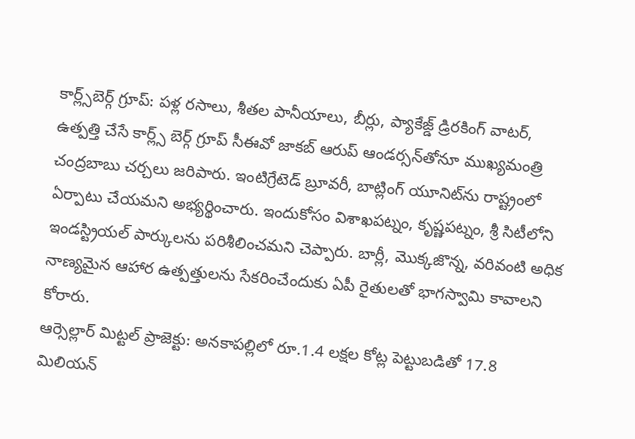కార్ల్స్‌బెర్గ్‌ గ్రూప్‌: పళ్ల రసాలు, శీతల పానీయాలు, బీర్లు, ప్యాకేజ్డ్‌ డ్రిరకింగ్‌ వాటర్‌, ఉత్పత్తి చేసే కార్ల్స్‌ బెర్గ్‌ గ్రూప్‌ సీఈవో జాకబ్‌ ఆరుప్‌ ఆండర్సన్‌తోనూ ముఖ్యమంత్రి చంద్రబాబు చర్చలు జరిపారు. ఇంటిగ్రేటెడ్‌ బ్రూవరీ, బాట్లింగ్‌ యూనిట్‌ను రాష్ట్రంలో ఏర్పాటు చేయమని అభ్యర్థించారు. ఇందుకోసం విశాఖపట్నం, కృష్ణపట్నం, శ్రీ సిటీలోని ఇండస్ట్రియల్‌ పార్కులను పరిశీలించమని చెప్పారు. బార్లీ, మొక్కజొన్న, వరివంటి అధిక నాణ్యమైన ఆహార ఉత్పత్తులను సేకరించేందుకు ఏపీ రైతులతో భాగస్వామి కావాలని కోరారు.
ఆర్సెల్లార్‌ మిట్టల్‌ ప్రాజెక్టు: అనకాపల్లిలో రూ.1.4 లక్షల కోట్ల పెట్టుబడితో 17.8 మిలియన్‌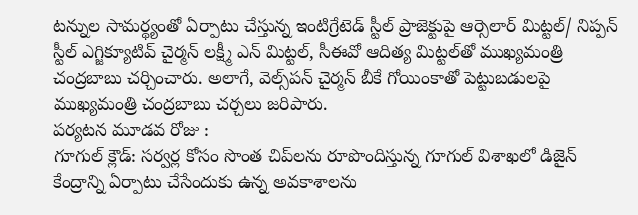టన్నుల సామర్థ్యంతో ఏర్పాటు చేస్తున్న ఇంటిగ్రేటెడ్‌ స్టీల్‌ ప్రాజెక్టుపై ఆర్సెలార్‌ మిట్టల్‌/ నిప్పన్‌ స్టీల్‌ ఎగ్జిక్యూటివ్‌ చైర్మన్‌ లక్ష్మీ ఎన్‌ మిట్టల్‌, సీఈవో ఆదిత్య మిట్టల్‌తో ముఖ్యమంత్రి చంద్రబాబు చర్చించారు. అలాగే, వెల్స్‌పన్‌ చైర్మన్‌ బీకే గోయింకాతో పెట్టుబడులపై ముఖ్యమంత్రి చంద్రబాబు చర్చలు జరిపారు.
పర్యటన మూడవ రోజు :
గూగుల్‌ క్లౌడ్‌: సర్వర్ల కోసం సొంత చిప్‌లను రూపొందిస్తున్న గూగుల్‌ విశాఖలో డిజైన్‌ కేంద్రాన్ని ఏర్పాటు చేసేందుకు ఉన్న అవకాశాలను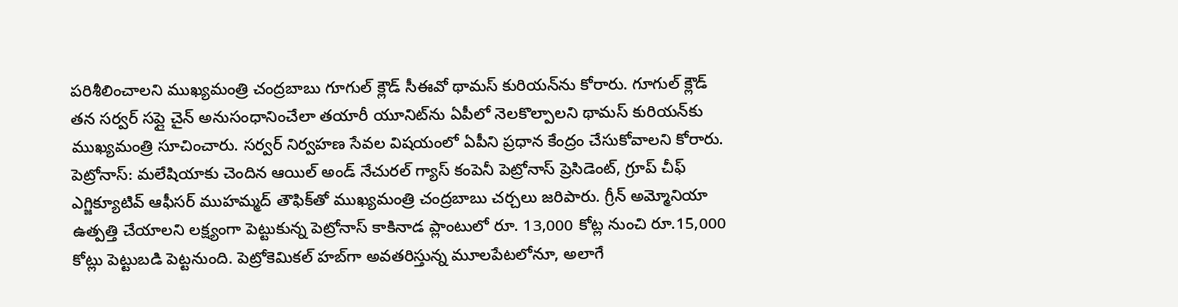పరిశీలించాలని ముఖ్యమంత్రి చంద్రబాబు గూగుల్‌ క్లౌడ్‌ సీఈవో థామస్‌ కురియన్‌ను కోరారు. గూగుల్‌ క్లౌడ్‌ తన సర్వర్‌ సప్లై చైన్‌ అనుసంధానించేలా తయారీ యూనిట్‌ను ఏపీలో నెలకొల్పాలని థామస్‌ కురియన్‌కు ముఖ్యమంత్రి సూచించారు. సర్వర్‌ నిర్వహణ సేవల విషయంలో ఏపీని ప్రధాన కేంద్రం చేసుకోవాలని కోరారు.
పెట్రోనాస్‌: మలేషియాకు చెందిన ఆయిల్‌ అండ్‌ నేచురల్‌ గ్యాస్‌ కంపెనీ పెట్రోనాస్‌ ప్రెసిడెంట్‌, గ్రూప్‌ చీఫ్‌ ఎగ్జిక్యూటివ్‌ ఆఫీసర్‌ ముహమ్మద్‌ తౌఫిక్‌తో ముఖ్యమంత్రి చంద్రబాబు చర్చలు జరిపారు. గ్రీన్‌ అమ్మోనియా ఉత్పత్తి చేయాలని లక్ష్యంగా పెట్టుకున్న పెట్రోనాస్‌ కాకినాడ ప్లాంటులో రూ. 13,000 కోట్ల నుంచి రూ.15,000 కోట్లు పెట్టుబడి పెట్టనుంది. పెట్రోకెమికల్‌ హబ్‌గా అవతరిస్తున్న మూలపేటలోనూ, అలాగే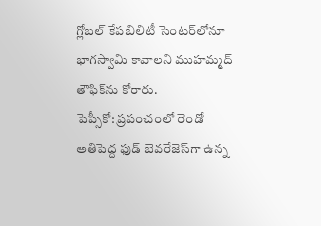గ్లోబల్‌ కేపబిలిటీ సెంటర్‌లోనూ భాగస్వామి కావాలని ముహమ్మద్‌ తౌఫిక్‌ను కోరారు.
పెప్సీకో: ప్రపంచంలో రెండో అతిపెద్ద ఫుడ్‌ బెవరేజెస్‌గా ఉన్న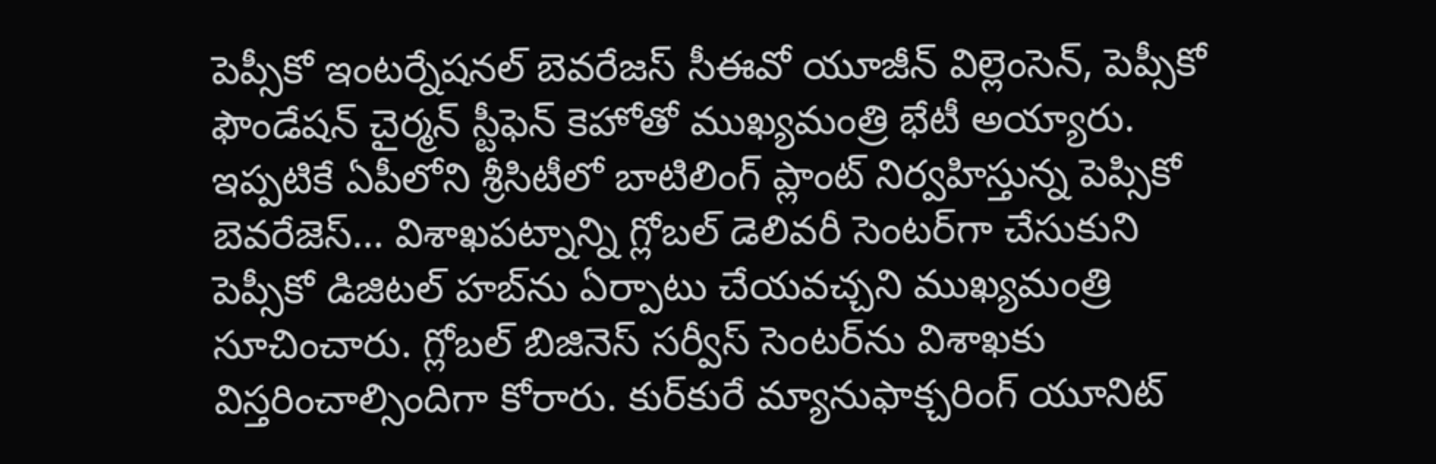పెప్సీకో ఇంటర్నేషనల్‌ బెవరేజస్‌ సీఈవో యూజీన్‌ విల్లెంసెన్‌, పెప్సీకో ఫౌండేషన్‌ చైర్మన్‌ స్టీఫెన్‌ కెహోతో ముఖ్యమంత్రి భేటీ అయ్యారు. ఇప్పటికే ఏపీలోని శ్రీసిటీలో బాటిలింగ్‌ ప్లాంట్‌ నిర్వహిస్తున్న పెప్సికో బెవరేజెస్‌… విశాఖపట్నాన్ని గ్లోబల్‌ డెలివరీ సెంటర్‌గా చేసుకుని పెప్సీకో డిజిటల్‌ హబ్‌ను ఏర్పాటు చేయవచ్చని ముఖ్యమంత్రి సూచించారు. గ్లోబల్‌ బిజినెస్‌ సర్వీస్‌ సెంటర్‌ను విశాఖకు విస్తరించాల్సిందిగా కోరారు. కుర్‌కురే మ్యానుఫాక్చరింగ్‌ యూనిట్‌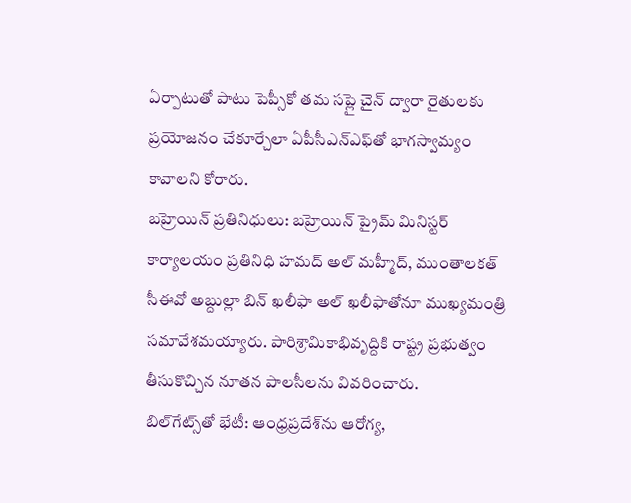ఏర్పాటుతో పాటు పెప్సీకో తమ సప్లై చైన్‌ ద్వారా రైతులకు ప్రయోజనం చేకూర్చేలా ఏపీసీఎన్‌ఎఫ్‌తో భాగస్వామ్యం కావాలని కోరారు.
బహ్రెయిన్‌ ప్రతినిధులు: బహ్రెయిన్‌ ప్రైమ్‌ మినిస్టర్‌ కార్యాలయం ప్రతినిధి హమద్‌ అల్‌ మహ్మీద్‌, ముంతాలకత్‌ సీఈవో అబ్దుల్లా బిన్‌ ఖలీఫా అల్‌ ఖలీఫాతోనూ ముఖ్యమంత్రి సమావేశమయ్యారు. పారిశ్రామికాభివృద్దికి రాష్ట్ర ప్రభుత్వం తీసుకొచ్చిన నూతన పాలసీలను వివరించారు.
బిల్‌గేట్స్‌తో భేటీ: ఆంధ్రప్రదేశ్‌ను ఆరోగ్య,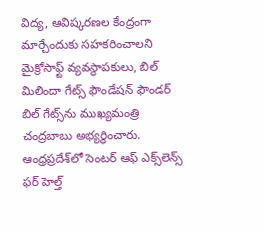విద్య, ఆవిష్కరణల కేంద్రంగా మార్చేందుకు సహకరించాలని మైక్రోసాఫ్ట్‌ వ్యవస్థాపకులు, బిల్‌ మిలిందా గేట్స్‌ ఫౌండేషన్‌ ఫౌండర్‌ బిల్‌ గేట్స్‌ను ముఖ్యమంత్రి చంద్రబాబు అభ్యర్ధించారు. ఆంధ్రప్రదేశ్‌లో సెంటర్‌ ఆఫ్‌ ఎక్స్‌లెన్స్‌ ఫర్‌ హెల్త్‌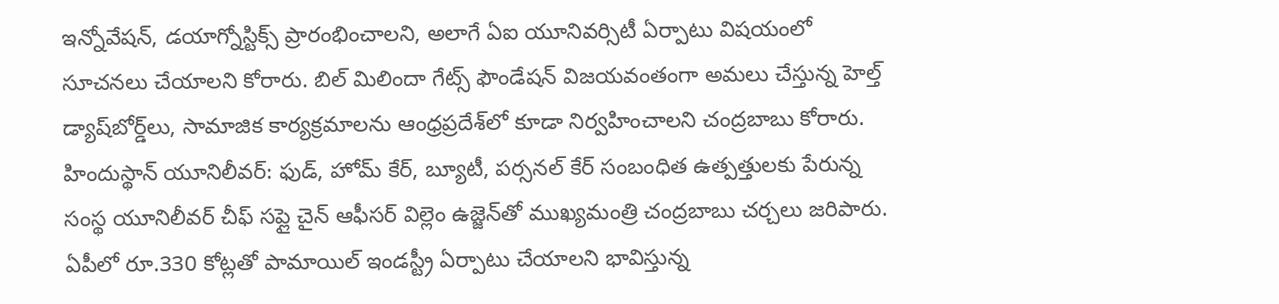ఇన్నోవేషన్‌, డయాగ్నోస్టిక్స్‌ ప్రారంభించాలని, అలాగే ఏఐ యూనివర్సిటీ ఏర్పాటు విషయంలో సూచనలు చేయాలని కోరారు. బిల్‌ మిలిందా గేట్స్‌ ఫౌండేషన్‌ విజయవంతంగా అమలు చేస్తున్న హెల్త్‌ డ్యాష్‌బోర్డ్‌లు, సామాజిక కార్యక్రమాలను ఆంధ్రప్రదేశ్‌లో కూడా నిర్వహించాలని చంద్రబాబు కోరారు.
హిందుస్థాన్‌ యూనిలీవర్‌: ఫుడ్‌, హోమ్‌ కేర్‌, బ్యూటీ, పర్సనల్‌ కేర్‌ సంబంధిత ఉత్పత్తులకు పేరున్న సంస్థ యూనిలీవర్‌ చీఫ్‌ సప్లై చైన్‌ ఆఫీసర్‌ విల్లెం ఉజ్జెన్‌తో ముఖ్యమంత్రి చంద్రబాబు చర్చలు జరిపారు. ఏపీలో రూ.330 కోట్లతో పామాయిల్‌ ఇండస్ట్రీ ఏర్పాటు చేయాలని భావిస్తున్న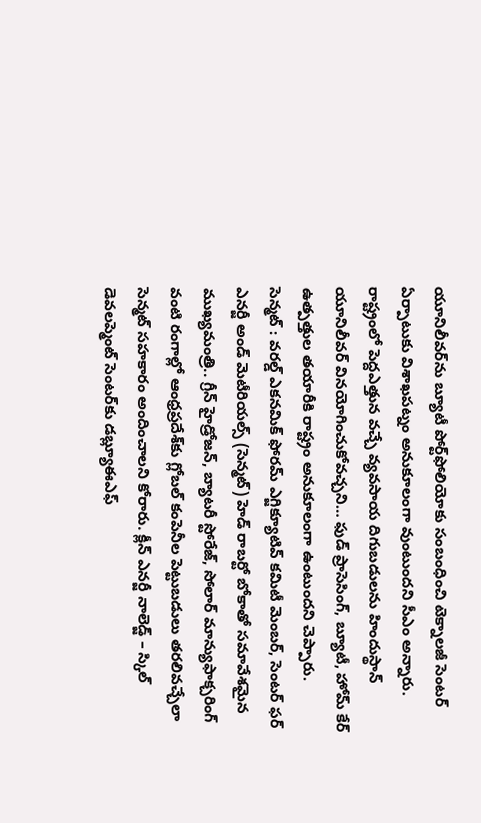యూనిలీవర్‌ను బ్యూటీ పోర్ట్‌ఫోలియోకు సంబంధించి టెక్నాలజీ సెంటర్‌ ఏర్పాటుకు విశాఖపట్నం అనుకూలంగా వుంటుందని సీఎం అన్నారు. రాష్ట్రంలో పెద్దఎత్తున వచ్చే వ్యవసాయ దిగుబడులను హిందుస్థాన్‌ యూనిలీవర్‌ వినయోగించుకోవచ్చని… ఫుడ్‌ ప్రాసెసింగ్‌, బ్యూటీ, హోమ్‌ కేర్‌ ఉత్పత్తుల తయారీకి రాష్ట్రం అనుకూలంగా ఉంటుందని చెప్పారు.
సెన్మట్‌ : వరల్డ్‌ ఎకనమిక్‌ ఫోరమ్‌ ఎగ్జిక్యూటివ్‌ కమిటీ మెంబర్‌, సెంటర్‌ ఫర్‌ ఎనర్జీ అండ్‌ మెటీరియల్స్‌ (సెన్మట్‌) హెడ్‌ రాబర్టో బోకాతో సమావేశమైన ముఖ్యమంత్రి.. గ్రీన్‌ హైడ్రోజన్‌, బ్యాటరీ స్టోరేజ్‌, సోలార్‌ మాన్యుఫాక్చరింగ్‌ వంటి రంగాల్లో ఆంధ్రప్రదేశ్‌కు గ్లోబల్‌ కంపెనీల పెట్టుబడులు తరలివచ్చేలా సెన్మట్‌ సహకారం అందించాలని కోరారు. క్లీన్‌ ఎనర్జీ నాలెడ్జ్‌ – స్కిల్‌ డెవలప్మెంట్‌ సెంటర్‌కు డబ్ల్యూఈఎఫ్‌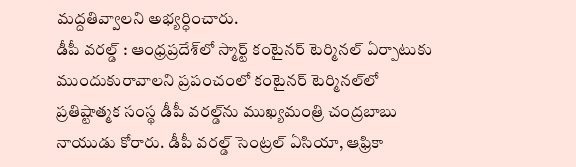మద్దతివ్వాలని అభ్యర్ధించారు.
డీపీ వరల్డ్‌ : ఆంధ్రప్రదేశ్‌లో స్మార్ట్‌ కంటైనర్‌ టెర్మినల్‌ ఏర్పాటుకు ముందుకురావాలని ప్రపంచంలో కంటైనర్‌ టెర్మినల్‌లో ప్రతిష్టాత్మక సంస్థ డీపీ వరల్డ్‌ను ముఖ్యమంత్రి చంద్రబాబు నాయుడు కోరారు. డీపీ వరల్డ్‌ సెంట్రల్‌ ఏసియా, ఆఫ్రికా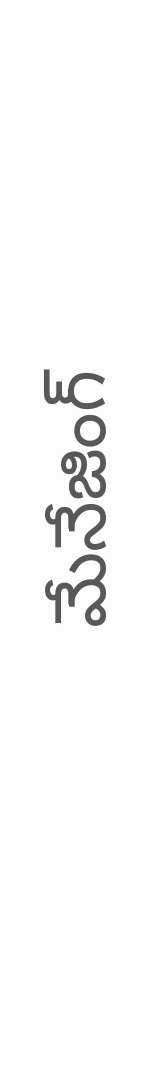మేనేజింగ్‌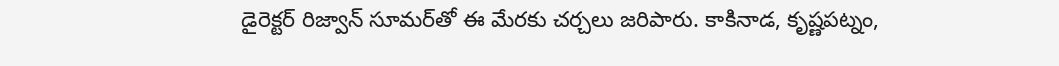డైరెక్టర్‌ రిజ్వాన్‌ సూమర్‌తో ఈ మేరకు చర్చలు జరిపారు. కాకినాడ, కృష్ణపట్నం,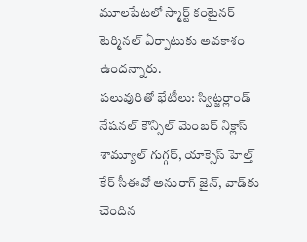మూలపేటలో స్మార్ట్‌ కంటైనర్‌ టెర్మినల్‌ ఏర్పాటుకు అవకాశం ఉందన్నారు.
పలువురితో భేటీలు: స్విట్జర్లాండ్‌ నేషనల్‌ కౌన్సిల్‌ మెంబర్‌ నిక్లాస్‌ శామ్యూల్‌ గుగ్గర్‌, యాక్సెస్‌ హెల్త్‌ కేర్‌ సీఈవో అనురాగ్‌ జైన్‌, వాడ్‌కు చెందిన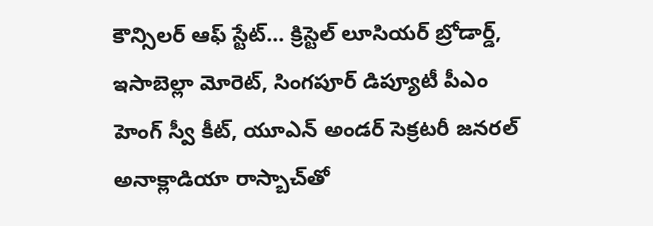కౌన్సిలర్‌ ఆఫ్‌ స్టేట్‌… క్రిస్టెల్‌ లూసియర్‌ బ్రోడార్డ్‌, ఇసాబెల్లా మోరెట్‌, సింగపూర్‌ డిప్యూటీ పీఎం హెంగ్‌ స్వీ కీట్‌, యూఎన్‌ అండర్‌ సెక్రటరీ జనరల్‌ అనాక్లాడియా రాస్బాచ్‌తో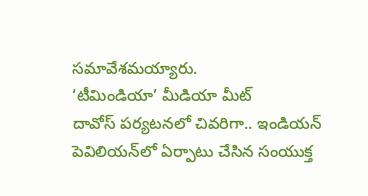సమావేశమయ్యారు.
‘టీమిండియా’ మీడియా మీట్‌
దావోస్‌ పర్యటనలో చివరిగా.. ఇండియన్‌ పెవిలియన్‌లో ఏర్పాటు చేసిన సంయుక్త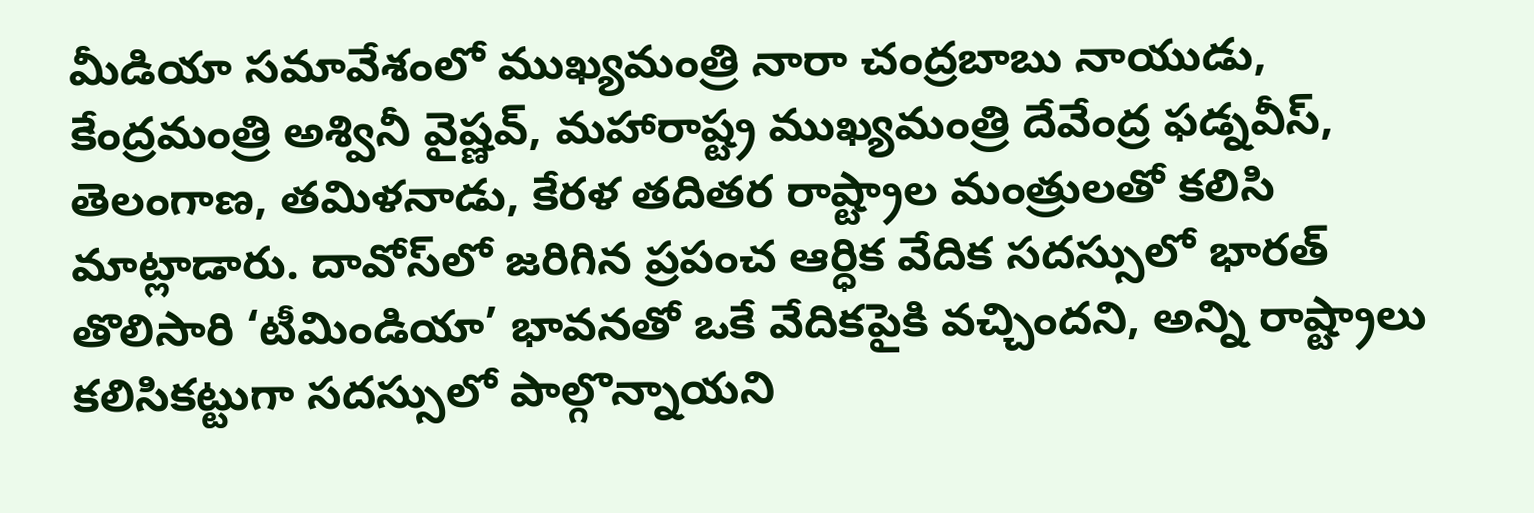మీడియా సమావేశంలో ముఖ్యమంత్రి నారా చంద్రబాబు నాయుడు, కేంద్రమంత్రి అశ్వినీ వైష్ణవ్‌, మహారాష్ట్ర ముఖ్యమంత్రి దేవేంద్ర ఫడ్నవీస్‌, తెలంగాణ, తమిళనాడు, కేరళ తదితర రాష్ట్రాల మంత్రులతో కలిసి మాట్లాడారు. దావోస్‌లో జరిగిన ప్రపంచ ఆర్ధిక వేదిక సదస్సులో భారత్‌ తొలిసారి ‘టీమిండియా’ భావనతో ఒకే వేదికపైకి వచ్చిందని, అన్ని రాష్ట్రాలు కలిసికట్టుగా సదస్సులో పాల్గొన్నాయని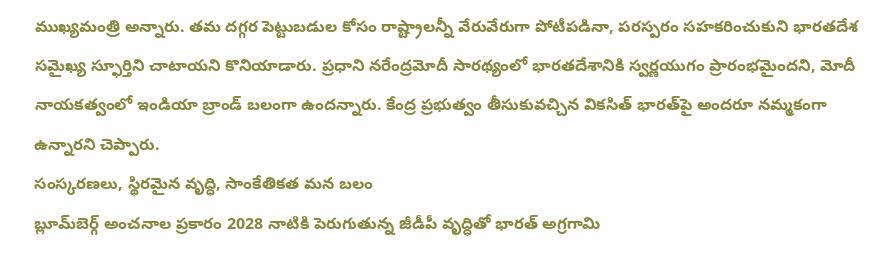ముఖ్యమంత్రి అన్నారు. తమ దగ్గర పెట్టుబడుల కోసం రాష్ట్రాలన్నీ వేరువేరుగా పోటీపడినా, పరస్పరం సహకరించుకుని భారతదేశ సమైఖ్య స్ఫూర్తిని చాటాయని కొనియాడారు. ప్రధాని నరేంద్రమోదీ సారథ్యంలో భారతదేశానికి స్వర్ణయుగం ప్రారంభమైందని, మోదీ నాయకత్వంలో ఇండియా బ్రాండ్‌ బలంగా ఉందన్నారు. కేంద్ర ప్రభుత్వం తీసుకువచ్చిన వికసిత్‌ భారత్‌పై అందరూ నమ్మకంగా ఉన్నారని చెప్పారు.
సంస్కరణలు, స్థిరమైన వృద్ధి, సాంకేతికత మన బలం
బ్లూమ్‌బెర్గ్‌ అంచనాల ప్రకారం 2028 నాటికి పెరుగుతున్న జీడీపీ వృద్ధితో భారత్‌ అగ్రగామి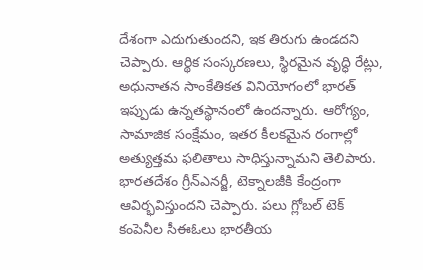దేశంగా ఎదుగుతుందని, ఇక తిరుగు ఉండదని చెప్పారు. ఆర్థిక సంస్కరణలు, స్థిరమైన వృద్ధి రేట్లు, అధునాతన సాంకేతికత వినియోగంలో భారత్‌ ఇప్పుడు ఉన్నతస్థానంలో ఉందన్నారు. ఆరోగ్యం, సామాజిక సంక్షేమం, ఇతర కీలకమైన రంగాల్లో అత్యుత్తమ ఫలితాలు సాధిస్తున్నామని తెలిపారు. భారతదేశం గ్రీన్‌ఎనర్జీ, టెక్నాలజీకి కేంద్రంగా ఆవిర్భవిస్తుందని చెప్పారు. పలు గ్లోబల్‌ టెక్‌ కంపెనీల సీఈఓలు భారతీయ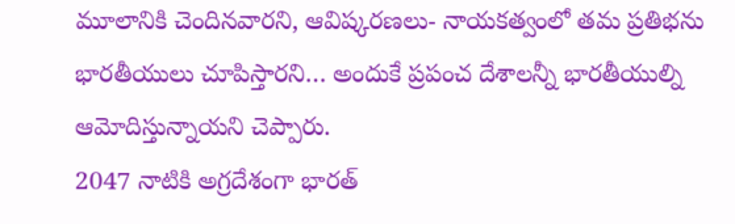మూలానికి చెందినవారని, ఆవిష్కరణలు- నాయకత్వంలో తమ ప్రతిభను భారతీయులు చూపిస్తారని… అందుకే ప్రపంచ దేశాలన్నీ భారతీయుల్ని ఆమోదిస్తున్నాయని చెప్పారు.
2047 నాటికి అగ్రదేశంగా భారత్‌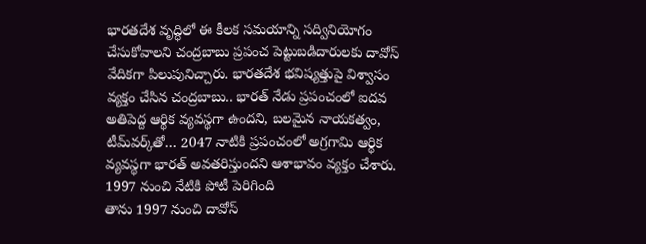భారతదేశ వృద్ధిలో ఈ కీలక సమయాన్ని సద్వినియోగం చేసుకోవాలని చంద్రబాబు ప్రపంచ పెట్టుబడిదారులకు దావోస్‌ వేదికగా పిలుపునిచ్చారు. భారతదేశ భవిష్యత్తుపై విశ్వాసం వ్యక్తం చేసిన చంద్రబాబు.. భారత్‌ నేడు ప్రపంచంలో ఐదవ అతిపెద్ద ఆర్థిక వ్యవస్థగా ఉందని, బలమైన నాయకత్వం, టీమ్‌వర్క్‌తో… 2047 నాటికి ప్రపంచంలో అగ్రగామి ఆర్థిక వ్యవస్థగా భారత్‌ అవతరిస్తుందని ఆశాభావం వ్యక్తం చేశారు.
1997 నుంచి నేటికి పోటీ పెరిగింది
తాను 1997 నుంచి దావోస్‌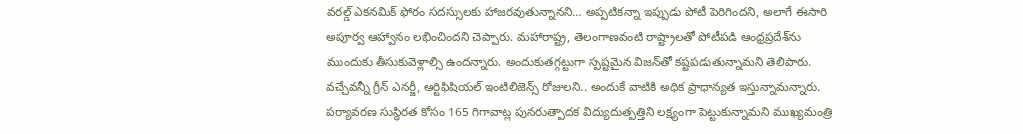వరల్డ్‌ ఎకనమిక్‌ ఫోరం సదస్సులకు హాజరవుతున్నానని… అప్పటికన్నా ఇప్పుడు పోటీ పెరిగిందని, అలాగే ఈసారి అపూర్వ ఆహ్వానం లభించిందని చెప్పారు. మహారాష్ట్ర, తెలంగాణవంటి రాష్ట్రాలతో పోటీపడి ఆంధ్రప్రదేశ్‌ను ముందుకు తీసుకువెళ్లాల్సి ఉందన్నారు. అందుకుతగ్గట్టుగా స్పష్టమైన విజన్‌తో కష్టపడుతున్నామని తెలిపారు. వచ్చేవన్నీ గ్రీన్‌ ఎనర్జీ, ఆర్టిఫిషియల్‌ ఇంటిలిజెన్స్‌ రోజులని.. అందుకే వాటికి అధిక ప్రాధాన్యత ఇస్తున్నామన్నారు. పర్యావరణ సుస్థిరత కోసం 165 గిగావాట్ల పునరుత్పాదక విద్యుదుత్పత్తిని లక్ష్యంగా పెట్టుకున్నామని ముఖ్యమంత్రి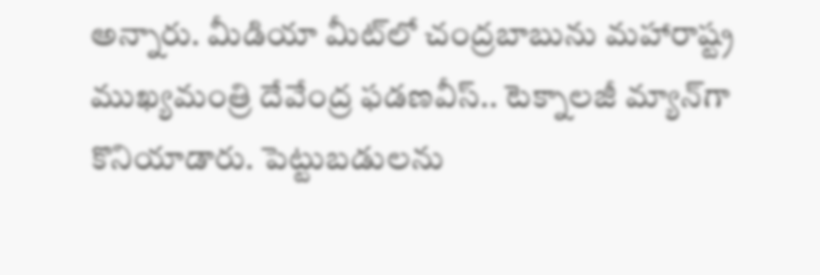అన్నారు. మీడియా మీట్‌లో చంద్రబాబును మహారాష్ట్ర ముఖ్యమంత్రి దేవేంద్ర ఫడణవీస్‌.. టెక్నాలజీ మ్యాన్‌గా కొనియాడారు. పెట్టుబడులను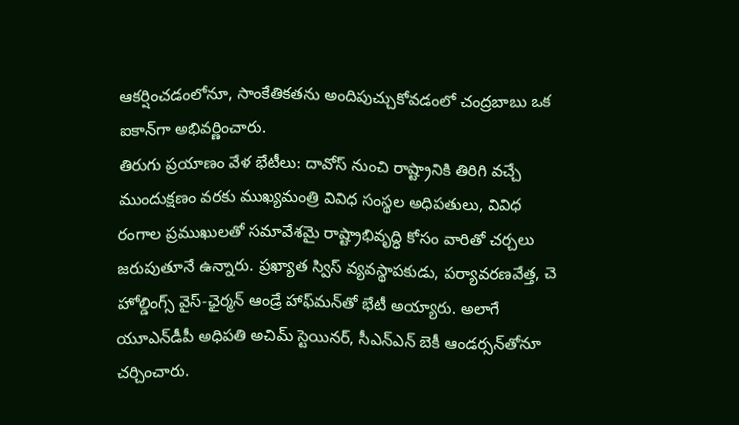ఆకర్షించడంలోనూ, సాంకేతికతను అందిపుచ్చుకోవడంలో చంద్రబాబు ఒక ఐకాన్‌గా అభివర్ణించారు.
తిరుగు ప్రయాణం వేళ భేటీలు: దావోస్‌ నుంచి రాష్ట్రానికి తిరిగి వచ్చే ముందుక్షణం వరకు ముఖ్యమంత్రి వివిధ సంస్థల అధిపతులు, వివిధ రంగాల ప్రముఖులతో సమావేశమై రాష్ట్రాభివృద్ధి కోసం వారితో చర్చలు జరుపుతూనే ఉన్నారు. ప్రఖ్యాత స్విస్‌ వ్యవస్థాపకుడు, పర్యావరణవేత్త, చె హోల్డింగ్స్‌ వైస్‌-ఛైర్మన్‌ ఆండ్రే హాఫ్‌మన్‌తో భేటీ అయ్యారు. అలాగే యూఎన్‌డీపీ అధిపతి అచిమ్‌ స్టెయినర్‌, సీఎన్‌ఎన్‌ బెకీ ఆండర్సన్‌తోనూ చర్చించారు.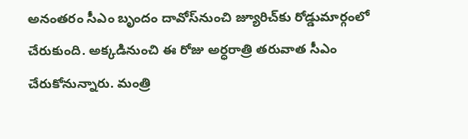అనంతరం సీఎం బృందం దావోస్‌నుంచి జ్యూరిచ్‌కు రోడ్డుమార్గంలో చేరుకుంది. అక్కడినుంచి ఈ రోజు అర్ధరాత్రి తరువాత సీఎం చేరుకోనున్నారు. మంత్రి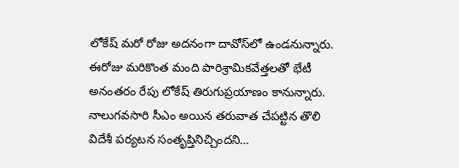లోకేష్‌ మరో రోజు అదనంగా దావోస్‌లో ఉండనున్నారు. ఈరోజు మరికొంత మంది పారిశ్రామికవేత్తలతో భేటీ అనంతరం రేపు లోకేష్‌ తిరుగుప్రయాణం కానున్నారు. నాలుగవసారి సీఎం అయిన తరువాత చేపట్టిన తొలి విదేశీ పర్యటన సంతృప్తినిచ్చిందని…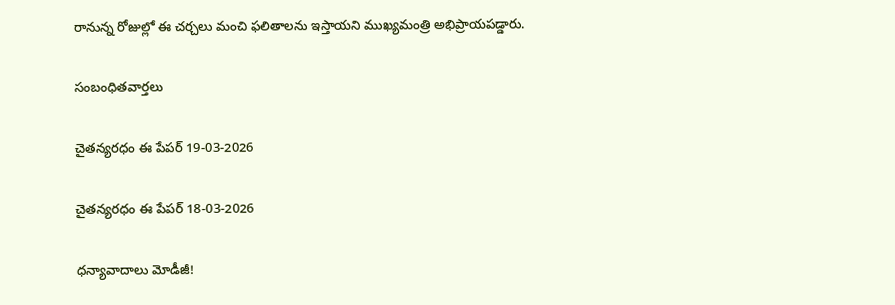రానున్న రోజుల్లో ఈ చర్చలు మంచి ఫలితాలను ఇస్తాయని ముఖ్యమంత్రి అభిప్రాయపడ్డారు.

సంబంధితవార్తలు

చైతన్యరధం ఈ పేపర్ 19-03-2026

చైతన్యరధం ఈ పేపర్ 18-03-2026

ధన్యావాదాలు మోడీజీ!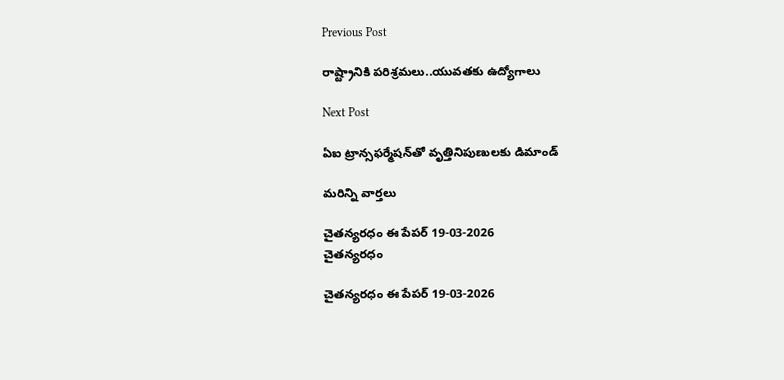Previous Post

రాష్ట్రానికి పరిశ్రమలు..యువతకు ఉద్యోగాలు

Next Post

ఏఐ ట్రాన్సఫర్మేషన్‌తో వృత్తినిపుణులకు డిమాండ్‌

మరిన్ని వార్తలు

చైతన్యరధం ఈ పేపర్ 19-03-2026
చైతన్యరధం

చైతన్యరధం ఈ పేపర్ 19-03-2026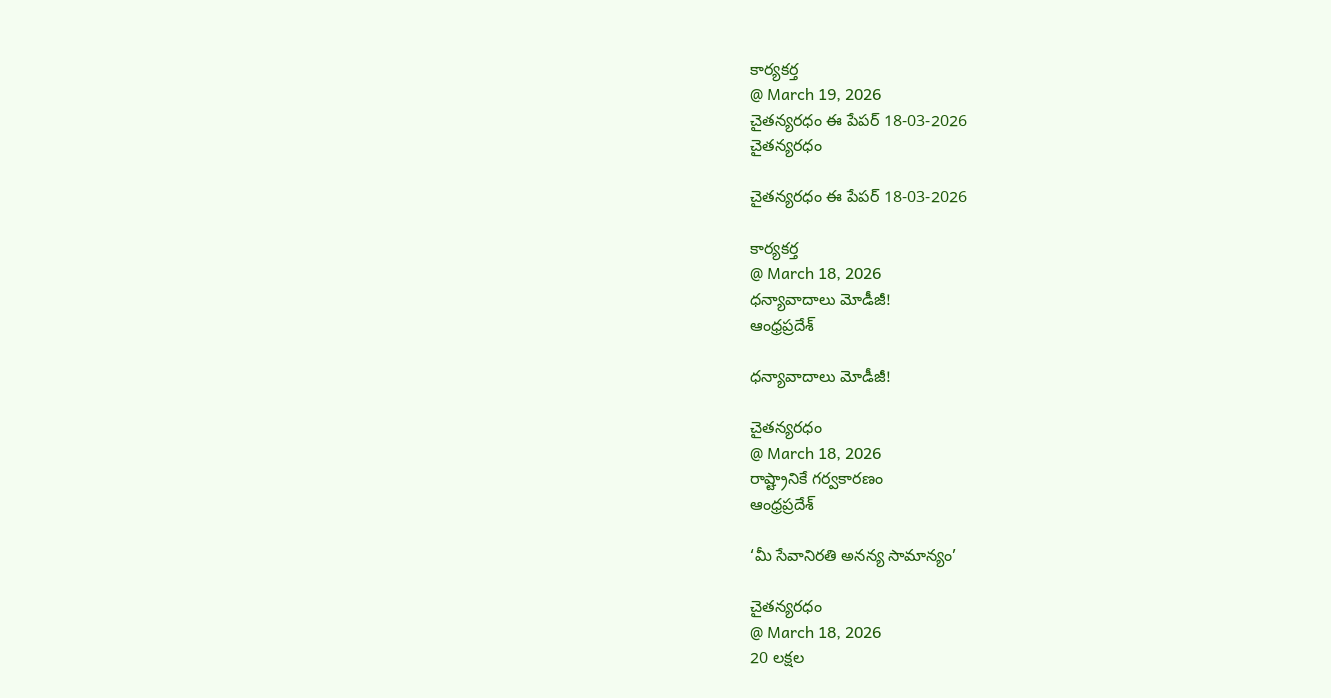కార్యకర్త
@ March 19, 2026
చైతన్యరధం ఈ పేపర్ 18-03-2026
చైతన్యరధం

చైతన్యరధం ఈ పేపర్ 18-03-2026

కార్యకర్త
@ March 18, 2026
ధన్యావాదాలు మోడీజీ!
ఆంధ్రప్రదేశ్

ధన్యావాదాలు మోడీజీ!

చైతన్యరధం
@ March 18, 2026
రాష్ట్రానికే గర్వకారణం
ఆంధ్రప్రదేశ్

‘మీ సేవానిరతి అనన్య సామాన్యం’

చైతన్యరధం
@ March 18, 2026
20 లక్షల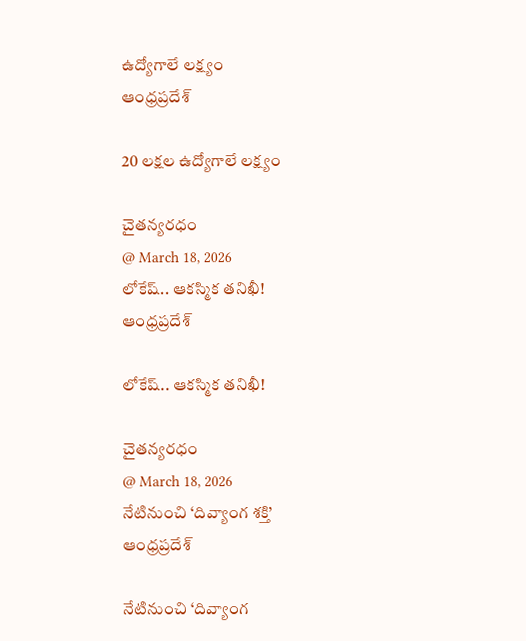ఉద్యోగాలే లక్ష్యం
ఆంధ్రప్రదేశ్

20 లక్షల ఉద్యోగాలే లక్ష్యం

చైతన్యరధం
@ March 18, 2026
లోకేష్.. ఆకస్మిక తనిఖీ!
ఆంధ్రప్రదేశ్

లోకేష్.. ఆకస్మిక తనిఖీ!

చైతన్యరధం
@ March 18, 2026
నేటినుంచి ‘దివ్యాంగ శక్తి’
ఆంధ్రప్రదేశ్

నేటినుంచి ‘దివ్యాంగ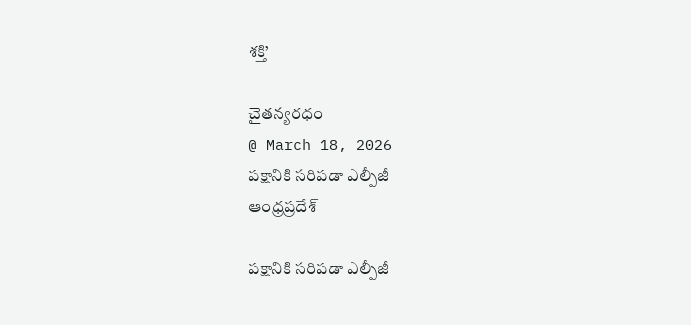శక్తి’

చైతన్యరధం
@ March 18, 2026
పక్షానికి సరిపడా ఎల్పీజీ
ఆంధ్రప్రదేశ్

పక్షానికి సరిపడా ఎల్పీజీ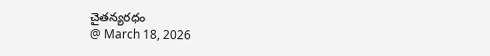చైతన్యరధం
@ March 18, 2026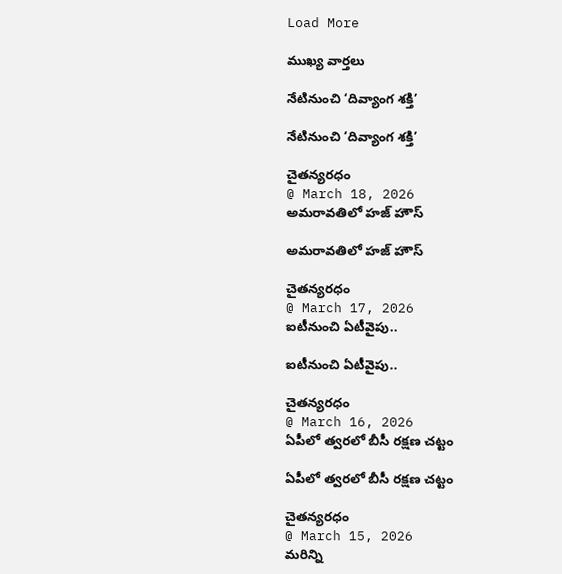Load More

ముఖ్య వార్తలు

నేటినుంచి ‘దివ్యాంగ శక్తి’

నేటినుంచి ‘దివ్యాంగ శక్తి’

చైతన్యరధం
@ March 18, 2026
అమరావతిలో హజ్ హౌస్

అమరావతిలో హజ్ హౌస్

చైతన్యరధం
@ March 17, 2026
ఐటీనుంచి ఏటీవైపు..

ఐటీనుంచి ఏటీవైపు..

చైతన్యరధం
@ March 16, 2026
ఏపీలో త్వరలో బీసీ రక్షణ చట్టం

ఏపీలో త్వరలో బీసీ రక్షణ చట్టం

చైతన్యరధం
@ March 15, 2026
మరిన్ని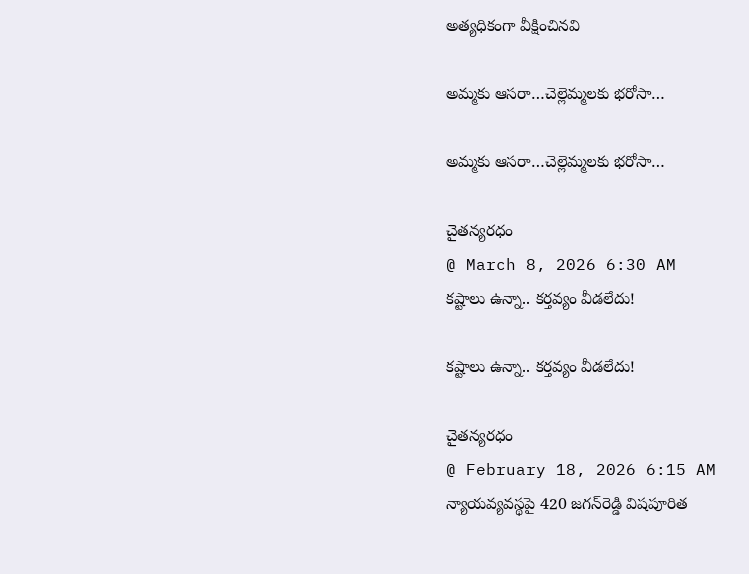అత్యధికంగా వీక్షించినవి

అమ్మకు ఆసరా…చెల్లెమ్మలకు భరోసా…

అమ్మకు ఆసరా…చెల్లెమ్మలకు భరోసా…

చైతన్యరధం
@ March 8, 2026 6:30 AM
కష్టాలు ఉన్నా.. కర్తవ్యం వీడలేదు!

కష్టాలు ఉన్నా.. కర్తవ్యం వీడలేదు!

చైతన్యరధం
@ February 18, 2026 6:15 AM
న్యాయవ్యవస్థపై 420 జగన్‌రెడ్డి విషపూరిత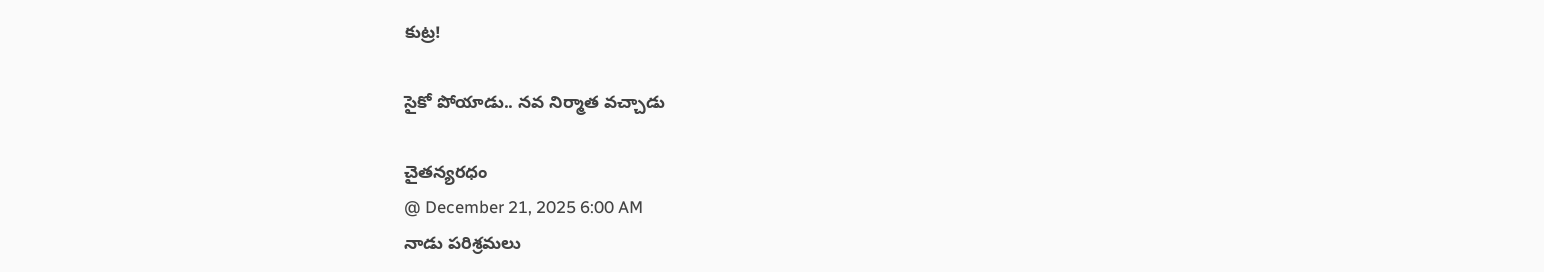కుట్ర!

సైకో పోయాడు.. నవ నిర్మాత వచ్చాడు

చైతన్యరధం
@ December 21, 2025 6:00 AM
నాడు పరిశ్రమలు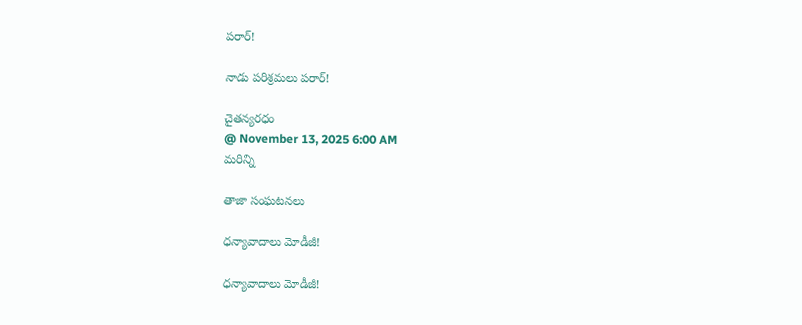పరార్‌!

నాడు పరిశ్రమలు పరార్‌!

చైతన్యరధం
@ November 13, 2025 6:00 AM
మరిన్ని

తాజా సంఘటనలు

ధన్యావాదాలు మోడీజీ!

ధన్యావాదాలు మోడీజీ!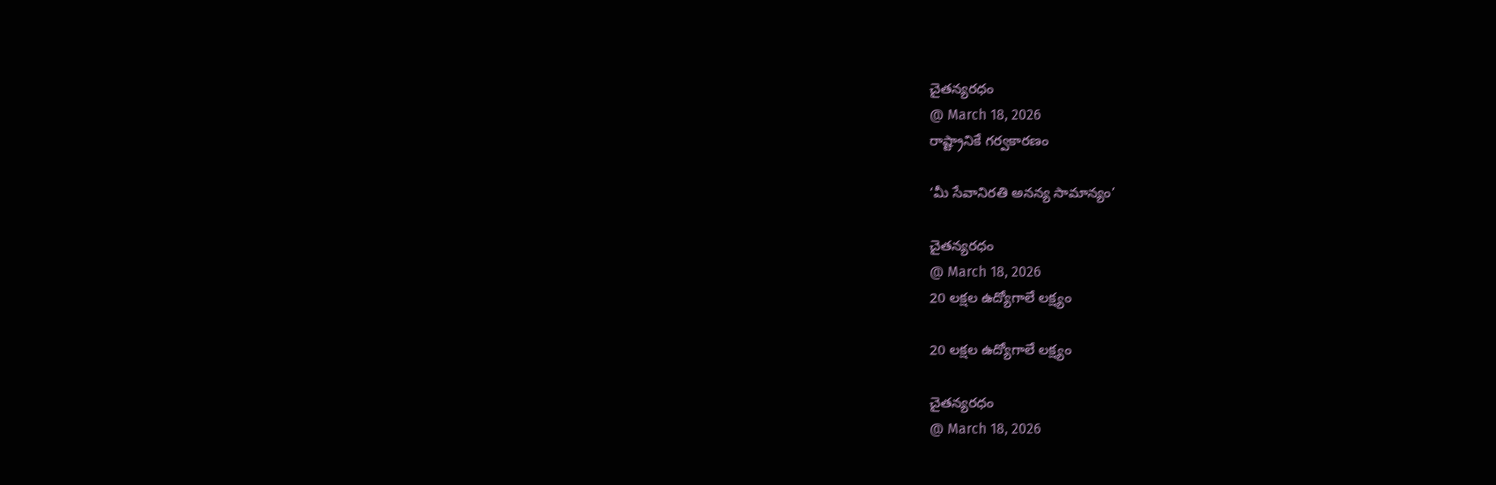చైతన్యరధం
@ March 18, 2026
రాష్ట్రానికే గర్వకారణం

‘మీ సేవానిరతి అనన్య సామాన్యం’

చైతన్యరధం
@ March 18, 2026
20 లక్షల ఉద్యోగాలే లక్ష్యం

20 లక్షల ఉద్యోగాలే లక్ష్యం

చైతన్యరధం
@ March 18, 2026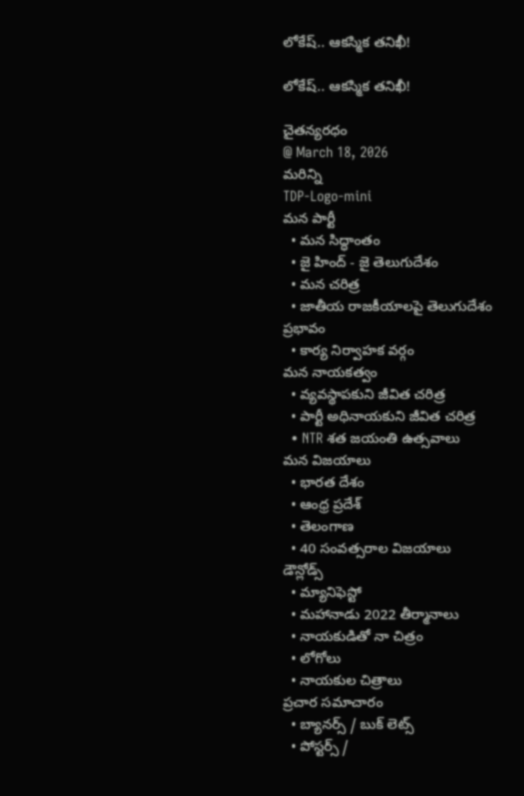లోకేష్.. ఆకస్మిక తనిఖీ!

లోకేష్.. ఆకస్మిక తనిఖీ!

చైతన్యరధం
@ March 18, 2026
మరిన్ని
TDP-Logo-mini
మన పార్టీ
  • మన సిద్ధాంతం
  • జై హింద్ - జై తెలుగుదేశం
  • మన చరిత్ర
  • జాతీయ రాజకీయాలపై తెలుగుదేశం ప్రభావం
  • కార్య నిర్వాహక వర్గం
మన నాయకత్వం
  • వ్యవస్థాపకుని జీవిత చరిత్ర
  • పార్టీ అధినాయకుని జీవిత చరిత్ర
  • NTR శత జయంతి ఉత్సవాలు
మన విజయాలు
  • భారత దేశం
  • ఆంధ్ర ప్రదేశ్
  • తెలంగాణ
  • 40 సంవత్సరాల విజయాలు
డౌన్లోడ్స్
  • మ్యానిఫెస్టో
  • మహానాడు 2022 తీర్మానాలు
  • నాయకుడితో నా చిత్రం
  • లోగోలు
  • నాయకుల చిత్రాలు
ప్రచార సమాచారం
  • బ్యానర్స్ / బుక్ లెట్స్
  • పోస్టర్స్ /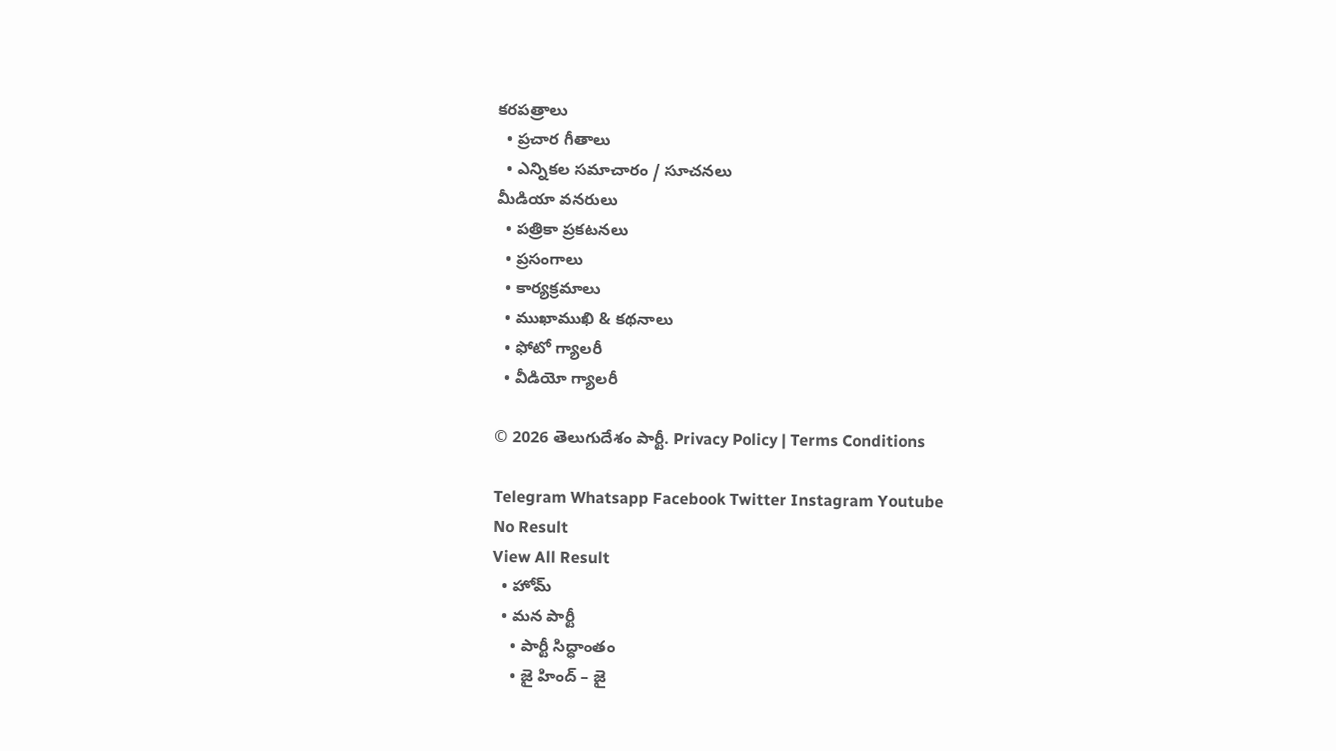కరపత్రాలు
  • ప్రచార గీతాలు
  • ఎన్నికల సమాచారం / సూచనలు
మీడియా వనరులు
  • పత్రికా ప్రకటనలు
  • ప్రసంగాలు
  • కార్యక్రమాలు
  • ముఖాముఖి & కథనాలు
  • ఫోటో గ్యాలరీ
  • వీడియో గ్యాలరీ

© 2026 తెలుగుదేశం పార్టీ. Privacy Policy | Terms Conditions

Telegram Whatsapp Facebook Twitter Instagram Youtube
No Result
View All Result
  • హోమ్
  • మన పార్టీ
    • పార్టీ సిద్ధాంతం
    • జై హింద్ – జై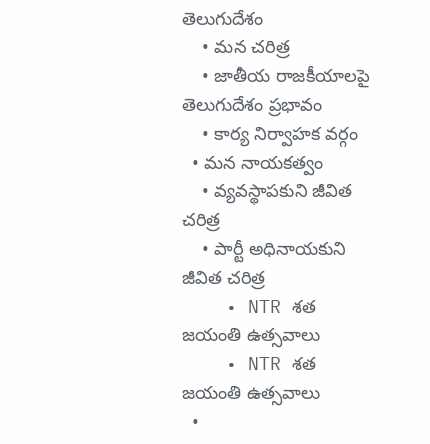తెలుగుదేశం
    • మన చరిత్ర
    • జాతీయ రాజకీయాలపై తెలుగుదేశం ప్రభావం
    • కార్య నిర్వాహక వర్గం
  • మన నాయకత్వం
    • వ్యవస్థాపకుని జీవిత చరిత్ర
    • పార్టీ అధినాయకుని జీవిత చరిత్ర
    • NTR శత జయంతి ఉత్సవాలు
    • NTR శత జయంతి ఉత్సవాలు
  •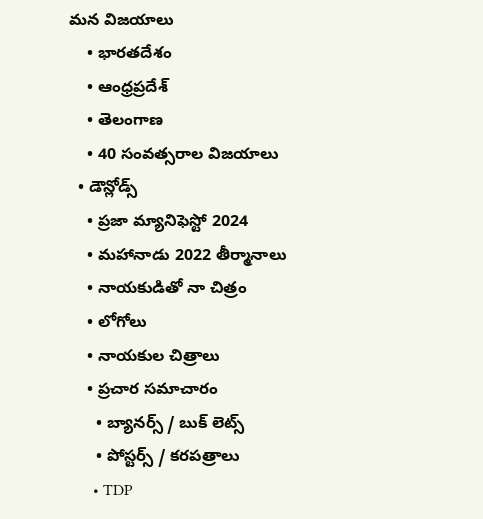మన విజయాలు
    • భారతదేశం
    • ఆంధ్రప్రదేశ్
    • తెలంగాణ
    • 40 సంవత్సరాల విజయాలు
  • డౌన్లోడ్స్
    • ప్రజా మ్యానిఫెస్టో 2024
    • మహానాడు 2022 తీర్మానాలు
    • నాయకుడితో నా చిత్రం
    • లోగోలు
    • నాయకుల చిత్రాలు
    • ప్రచార సమాచారం
      • బ్యానర్స్ / బుక్ లెట్స్
      • పోస్టర్స్ / కరపత్రాలు
      • TDP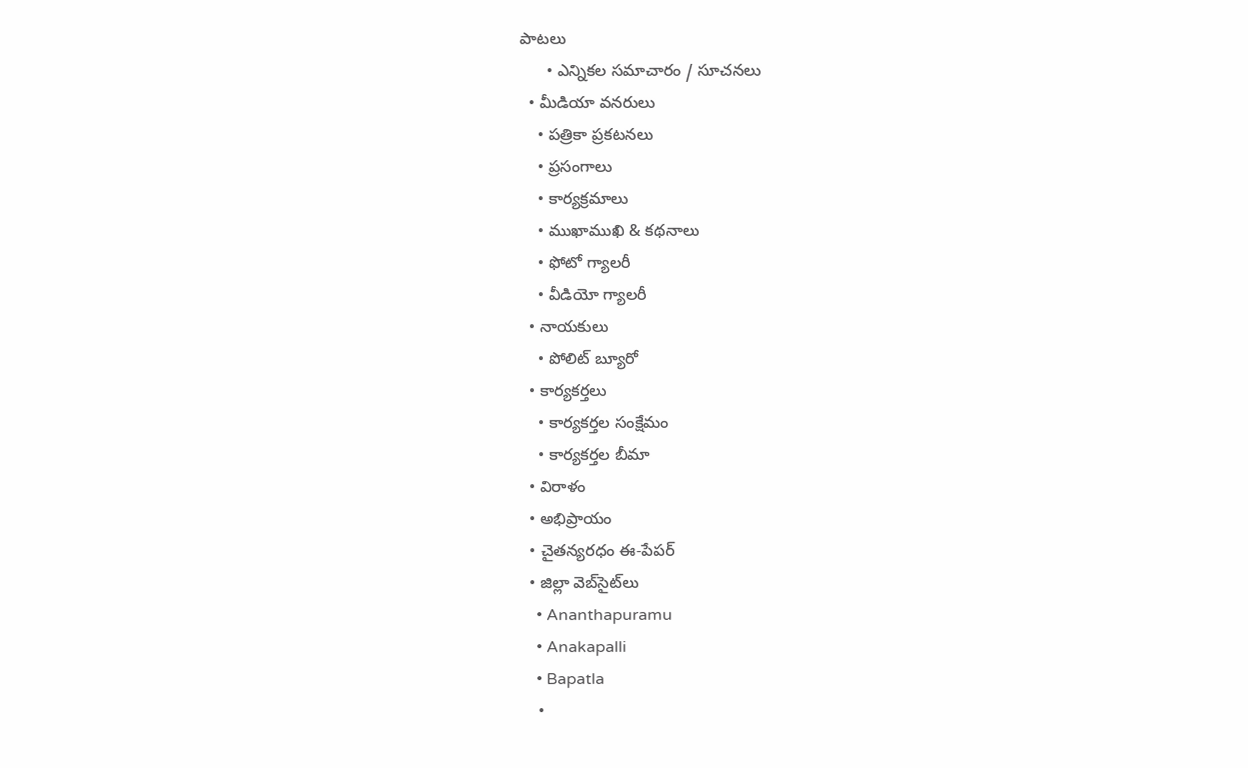పాటలు
      • ఎన్నికల సమాచారం / సూచనలు
  • మీడియా వనరులు
    • పత్రికా ప్రకటనలు
    • ప్రసంగాలు
    • కార్యక్రమాలు
    • ముఖాముఖి & కథనాలు
    • ఫోటో గ్యాలరీ
    • వీడియో గ్యాలరీ
  • నాయకులు
    • పోలిట్ బ్యూరో
  • కార్యకర్తలు
    • కార్యకర్తల సంక్షేమం
    • కార్యకర్తల బీమా
  • విరాళం
  • అభిప్రాయం
  • చైతన్యరధం ఈ-పేపర్
  • జిల్లా వెబ్‌సైట్‌లు
    • Ananthapuramu
    • Anakapalli
    • Bapatla
    •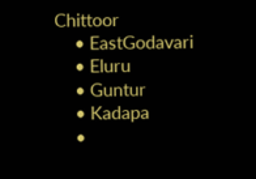Chittoor
    • EastGodavari
    • Eluru
    • Guntur
    • Kadapa
    •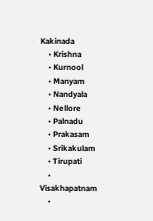Kakinada
    • Krishna
    • Kurnool
    • Manyam
    • Nandyala
    • Nellore
    • Palnadu
    • Prakasam
    • Srikakulam
    • Tirupati
    • Visakhapatnam
    •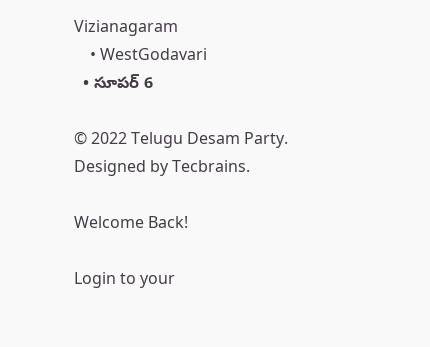Vizianagaram
    • WestGodavari
  • సూపర్ 6

© 2022 Telugu Desam Party. Designed by Tecbrains.

Welcome Back!

Login to your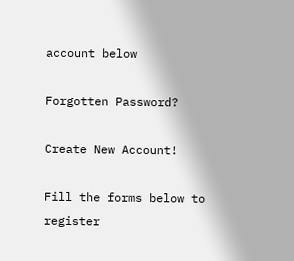account below

Forgotten Password?

Create New Account!

Fill the forms below to register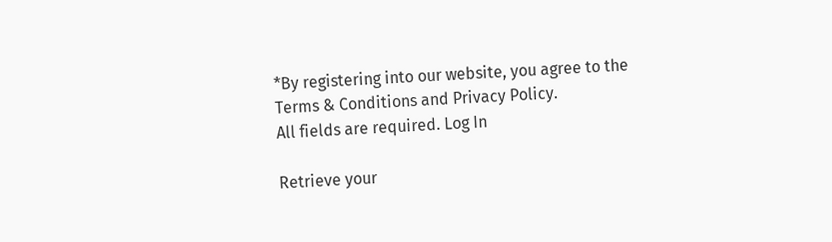*By registering into our website, you agree to the Terms & Conditions and Privacy Policy.
All fields are required. Log In

Retrieve your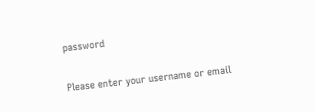password

Please enter your username or email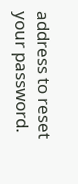address to reset your password.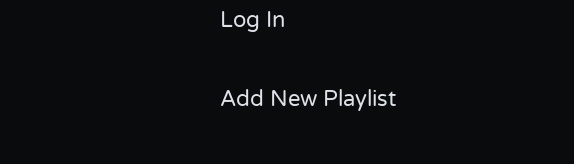Log In

Add New Playlist